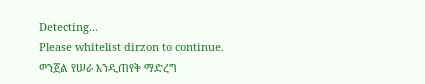Detecting...
Please whitelist dirzon to continue.
ወንጀል የሠራ እንዲጠየቅ ማድረግ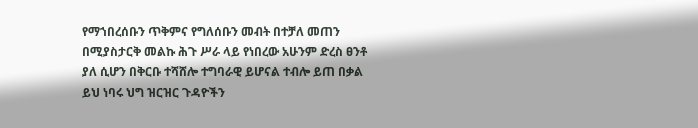የማኀበረሰቡን ጥቅምና የግለሰቡን መብት በተቻለ መጠን በሚያስታርቅ መልኩ ሕጉ ሥራ ላይ የነበረው አሁንም ድረስ ፀንቶ ያለ ሲሆን በቅርቡ ተሻሸሎ ተግባራዊ ይሆናል ተብሎ ይጠ በቃል ይህ ነባሩ ህግ ዝርዝር ጉዳዮችን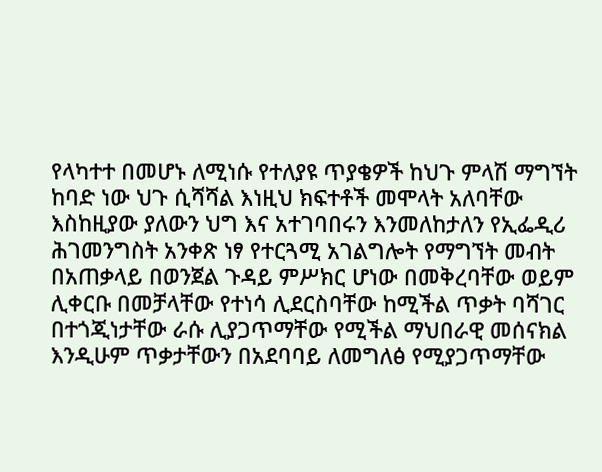የላካተተ በመሆኑ ለሚነሱ የተለያዩ ጥያቄዎች ከህጉ ምላሽ ማግኘት ከባድ ነው ህጉ ሲሻሻል እነዚህ ክፍተቶች መሞላት አለባቸው እስከዚያው ያለውን ህግ እና አተገባበሩን እንመለከታለን የኢፌዲሪ ሕገመንግስት አንቀጽ ነፃ የተርጓሚ አገልግሎት የማግኘት መብት በአጠቃላይ በወንጀል ጉዳይ ምሥክር ሆነው በመቅረባቸው ወይም ሊቀርቡ በመቻላቸው የተነሳ ሊደርስባቸው ከሚችል ጥቃት ባሻገር በተጎጂነታቸው ራሱ ሊያጋጥማቸው የሚችል ማህበራዊ መሰናክል እንዲሁም ጥቃታቸውን በአደባባይ ለመግለፅ የሚያጋጥማቸው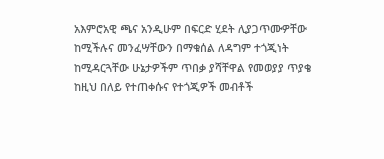አእምሮአዊ ጫና አንዲሁም በፍርድ ሂደት ሊያጋጥሙዎቸው ከሚችሉና መንፈሣቸውን በማቁሰል ለዳግም ተጎጂነት ከሚዳርጓቸው ሁኔታዎችም ጥበቃ ያሻቸዋል የመወያያ ጥያቄ ከዚህ በለይ የተጠቀሱና የተጎጂዎች መብቶች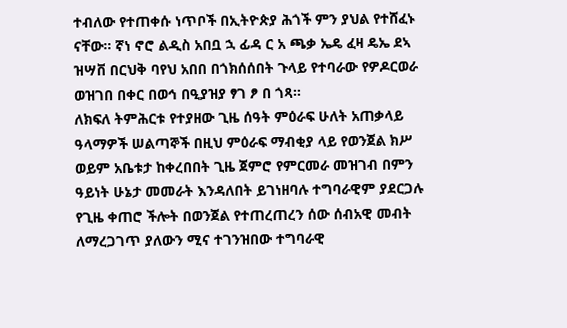ተብለው የተጠቀሱ ነጥቦች በኢትዮጵያ ሕጎች ምን ያህል የተሸፈኑ ናቸው። ኛነ ኖሮ ልዲስ አበቧ ኋ ፊዳ ር አ ጫቃ ኤዴ ፈዛ ዴኤ ደኣ ዝሣቨ በርህቅ ባየህ አበበ በጎክሰሰበት ጉላይ የተባራው የዎዶርወራ ወዝገበ በቀር በወኅ በዒያዝያ ፃገ ፆ በ ጎጻ።
ለክፍለ ትምሕርቱ የተያዘው ጊዜ ሰዓት ምዕራፍ ሁለት አጠቃላይ ዓላማዎች ሠልጣኞች በዚህ ምዕራፍ ማብቂያ ላይ የወንጀል ክሥ ወይም አቤቱታ ከቀረበበት ጊዜ ጀምሮ የምርመራ መዝገብ በምን ዓይነት ሁኔታ መመራት እንዳለበት ይገነዘባሉ ተግባራዊም ያደርጋሉ የጊዜ ቀጠሮ ችሎት በወንጀል የተጠረጠረን ሰው ሰብአዊ መብት ለማረጋገጥ ያለውን ሚና ተገንዝበው ተግባራዊ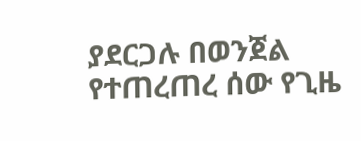ያደርጋሉ በወንጀል የተጠረጠረ ሰው የጊዜ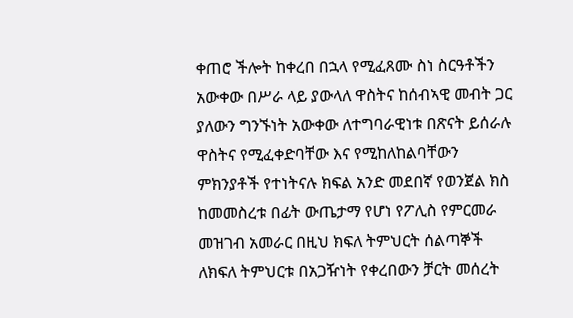ቀጠሮ ችሎት ከቀረበ በኋላ የሚፈጸሙ ስነ ስርዓቶችን አውቀው በሥራ ላይ ያውላለ ዋስትና ከሰብኣዊ መብት ጋር ያለውን ግንኙነት አውቀው ለተግባራዊነቱ በጽናት ይሰራሉ ዋስትና የሚፈቀድባቸው እና የሚከለከልባቸውን ምክንያቶች የተነትናሉ ክፍል አንድ መደበኛ የወንጀል ክስ ከመመስረቱ በፊት ውጤታማ የሆነ የፖሊስ የምርመራ መዝገብ አመራር በዚህ ክፍለ ትምህርት ሰልጣኞች ለክፍለ ትምህርቱ በአጋዥነት የቀረበውን ቻርት መሰረት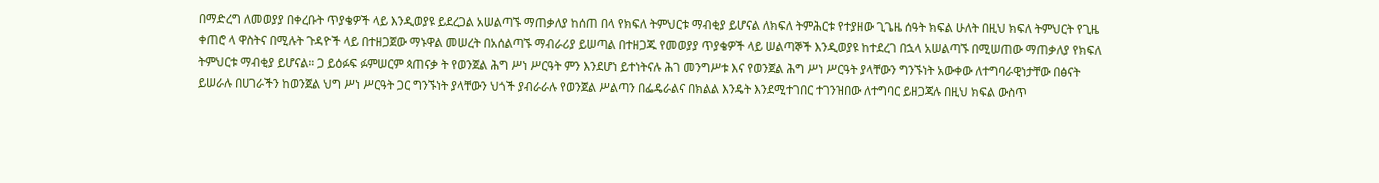በማድረግ ለመወያያ በቀረቡት ጥያቄዎች ላይ እንዲወያዩ ይደረጋል አሠልጣኙ ማጠቃለያ ከሰጠ በላ የክፍለ ትምህርቱ ማብቂያ ይሆናል ለክፍለ ትምሕርቱ የተያዘው ጊጌዜ ሰዓት ክፍል ሁለት በዚህ ክፍለ ትምህርት የጊዜ ቀጠሮ ላ ዋስትና በሚሉት ጉዳዮች ላይ በተዘጋጀው ማኑዋል መሠረት በአሰልጣኙ ማብራሪያ ይሠጣል በተዘጋጁ የመወያያ ጥያቄዎች ላይ ሠልጣኞች እንዲወያዩ ከተደረገ በኋላ አሠልጣኙ በሚሠጠው ማጠቃለያ የክፍለ ትምህርቱ ማብቂያ ይሆናል። ጋ ይዕፉፍ ፉምሠርም ጳጠናቃ ት የወንጀል ሕግ ሥነ ሥርዓት ምን እንደሆነ ይተነትናሉ ሕገ መንግሥቱ እና የወንጀል ሕግ ሥነ ሥርዓት ያላቸውን ግንኙነት አውቀው ለተግባራዊነታቸው በፅናት ይሠራሉ በሀገራችን ከወንጀል ህግ ሥነ ሥርዓት ጋር ግንኙነት ያላቸውን ህጎች ያብራራሉ የወንጀል ሥልጣን በፌዴራልና በክልል እንዴት እንደሚተገበር ተገንዝበው ለተግባር ይዘጋጃሉ በዚህ ክፍል ውስጥ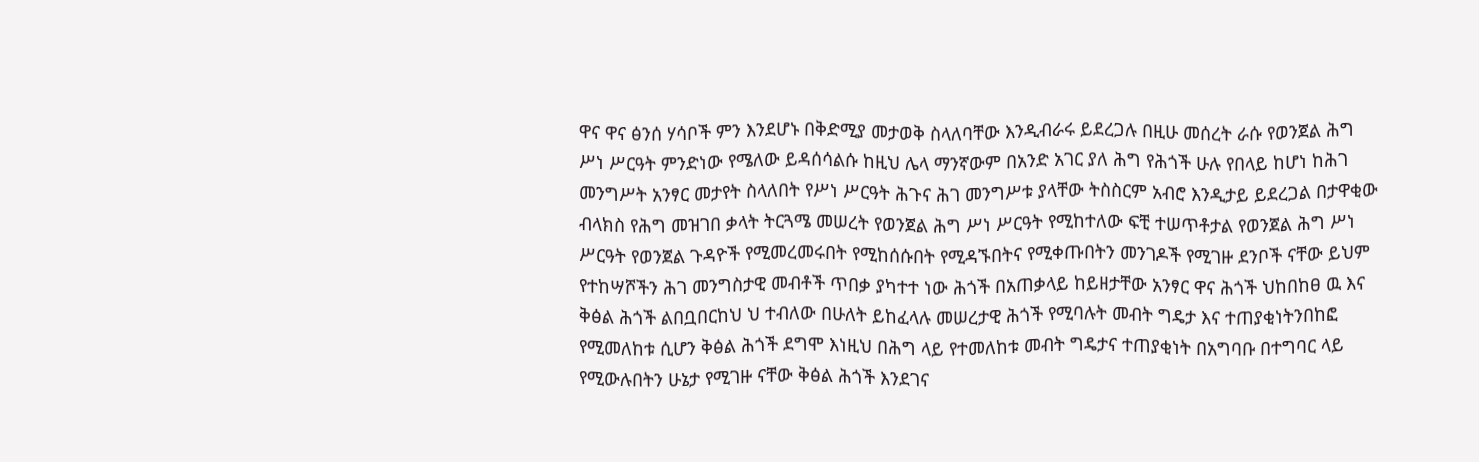ዋና ዋና ፅንሰ ሃሳቦች ምን እንደሆኑ በቅድሚያ መታወቅ ስላለባቸው እንዲብራሩ ይደረጋሉ በዚሁ መሰረት ራሱ የወንጀል ሕግ ሥነ ሥርዓት ምንድነው የሜለው ይዳሰሳልሱ ከዚህ ሌላ ማንኛውም በአንድ አገር ያለ ሕግ የሕጎች ሁሉ የበላይ ከሆነ ከሕገ መንግሥት አንፃር መታየት ስላለበት የሥነ ሥርዓት ሕጉና ሕገ መንግሥቱ ያላቸው ትስስርም አብሮ እንዲታይ ይደረጋል በታዋቂው ብላክስ የሕግ መዝገበ ቃላት ትርጓሜ መሠረት የወንጀል ሕግ ሥነ ሥርዓት የሚከተለው ፍቺ ተሠጥቶታል የወንጀል ሕግ ሥነ ሥርዓት የወንጀል ጉዳዮች የሚመረመሩበት የሚከሰሱበት የሚዳኙበትና የሚቀጡበትን መንገዶች የሚገዙ ደንቦች ናቸው ይህም የተከሣሾችን ሕገ መንግስታዊ መብቶች ጥበቃ ያካተተ ነው ሕጎች በአጠቃላይ ከይዘታቸው አንፃር ዋና ሕጎች ህከበከፀ ዉ እና ቅፅል ሕጎች ልበቧበርከህ ህ ተብለው በሁለት ይከፈላሉ መሠረታዊ ሕጎች የሚባሉት መብት ግዴታ እና ተጠያቂነትንበከፎ የሚመለከቱ ሲሆን ቅፅል ሕጎች ደግሞ እነዚህ በሕግ ላይ የተመለከቱ መብት ግዴታና ተጠያቂነት በአግባቡ በተግባር ላይ የሚውሉበትን ሁኔታ የሚገዙ ናቸው ቅፅል ሕጎች እንደገና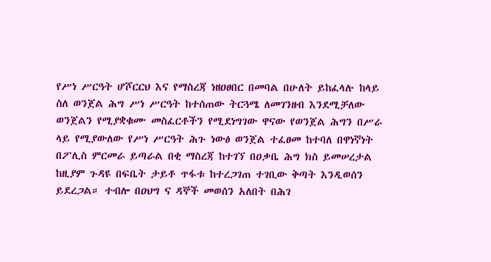የሥነ ሥርዓት ሆሾርርህ እና የማስረጃ ነዘዐፀበር በመባል በሁለት ይከፈላሉ ከላይ ስለ ወንጀል ሕግ ሥነ ሥርዓት ከተሰጠው ትርጓሜ ለመገንዘብ እንደሚቻለው ወንጀልን የሚያቋቁሙ መስፈርቶችን የሚደነግገው ዋናው የወንጀል ሕግን በሥራ ላይ የሚያውለው የሥነ ሥርዓት ሕጉ ነውፅ ወንጀል ተፈፀመ ከተባለ በዋነኛነት በፖሊስ ምርመራ ይጣራል በቂ ማስረጃ ከተገኘ በዐቃቤ ሕግ ክስ ይመሠረታል ከዚያም ጉዳዩ በፍቤት ታይቶ ጥፋቱ ከተረጋገጠ ተገቢው ቅጣት እንዲወሰን ይደረጋል። ተብሎ በዐህግ ና ዳኞች መወሰን አለበት በሕገ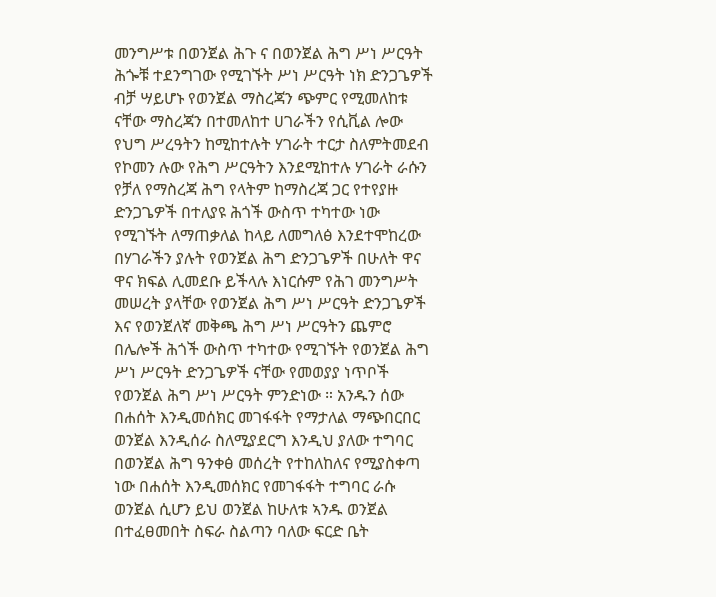መንግሥቱ በወንጀል ሕጉ ና በወንጀል ሕግ ሥነ ሥርዓት ሕጐቹ ተደንግገው የሚገኙት ሥነ ሥርዓት ነክ ድንጋጌዎች ብቻ ሣይሆኑ የወንጀል ማስረጃን ጭምር የሚመለከቱ ናቸው ማስረጃን በተመለከተ ሀገራችን የሲቪል ሎው የህግ ሥረዓትን ከሚከተሉት ሃገራት ተርታ ስለምትመደብ የኮመን ሉው የሕግ ሥርዓትን እንደሚከተሉ ሃገራት ራሱን የቻለ የማስረጃ ሕግ የላትም ከማስረጃ ጋር የተየያዙ ድንጋጌዎች በተለያዩ ሕጎች ውስጥ ተካተው ነው የሚገኙት ለማጠቃለል ከላይ ለመግለፅ እንደተሞከረው በሃገራችን ያሉት የወንጀል ሕግ ድንጋጌዎች በሁለት ዋና ዋና ክፍል ሊመደቡ ይችላሉ እነርሱም የሕገ መንግሥት መሠረት ያላቸው የወንጀል ሕግ ሥነ ሥርዓት ድንጋጌዎች እና የወንጀለኛ መቅጫ ሕግ ሥነ ሥርዓትን ጨምሮ በሌሎች ሕጎች ውስጥ ተካተው የሚገኙት የወንጀል ሕግ ሥነ ሥርዓት ድንጋጌዎች ናቸው የመወያያ ነጥቦች የወንጀል ሕግ ሥነ ሥርዓት ምንድነው ። አንዱን ሰው በሐሰት እንዲመሰክር መገፋፋት የማታለል ማጭበርበር ወንጀል እንዲሰራ ስለሚያደርግ እንዲህ ያለው ተግባር በወንጀል ሕግ ዓንቀፅ መሰረት የተከለከለና የሚያስቀጣ ነው በሐሰት እንዲመሰክር የመገፋፋት ተግባር ራሱ ወንጀል ሲሆን ይህ ወንጀል ከሁለቱ ኣንዱ ወንጀል በተፈፀመበት ስፍራ ስልጣን ባለው ፍርድ ቤት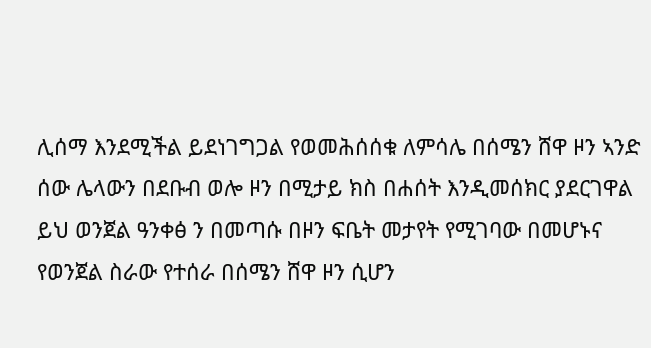ሊሰማ እንደሚችል ይደነገግጋል የወመሕሰሰቁ ለምሳሌ በሰሜን ሸዋ ዞን ኣንድ ሰው ሌላውን በደቡብ ወሎ ዞን በሚታይ ክስ በሐሰት እንዲመሰክር ያደርገዋል ይህ ወንጀል ዓንቀፅ ን በመጣሱ በዞን ፍቤት መታየት የሚገባው በመሆኑና የወንጀል ስራው የተሰራ በሰሜን ሸዋ ዞን ሲሆን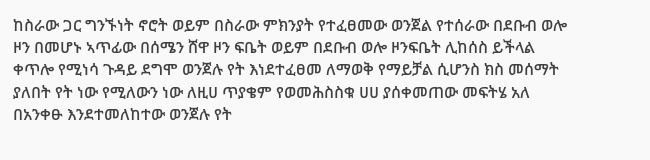ከስራው ጋር ግንኙነት ኖሮት ወይም በስራው ምክንያት የተፈፀመው ወንጀል የተሰራው በደቡብ ወሎ ዞን በመሆኑ ኣጥፊው በሰሜን ሸዋ ዞን ፍቤት ወይም በደቡብ ወሎ ዞንፍቤት ሊከሰስ ይችላል ቀጥሎ የሚነሳ ጉዳይ ደግሞ ወንጀሉ የት እነደተፈፀመ ለማወቅ የማይቻል ሲሆንስ ክስ መሰማት ያለበት የት ነው የሚለውን ነው ለዚሀ ጥያቄም የወመሕስስቁ ሀሀ ያሰቀመጠው መፍትሄ አለ በአንቀፁ እንደተመለከተው ወንጀሉ የት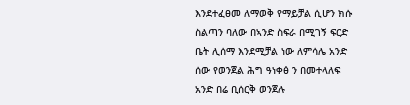እንደተፈፀመ ለማወቅ የማይቻል ሲሆን ክሱ ስልጣን ባለው በኣንድ ስፍራ በሚገኝ ፍርድ ቤት ሊሰማ እንደሚቻል ነው ለምሳሌ አንድ ሰው የወንጀል ሕግ ዓነቀፅ ን በመተላለፍ አንድ በሬ ቢሰርቅ ወንጀሉ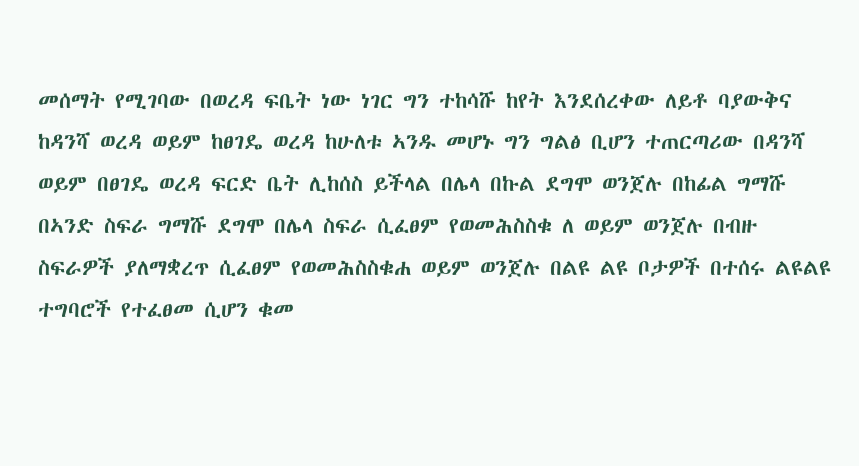መሰማት የሚገባው በወረዳ ፍቤት ነው ነገር ግን ተከሳሹ ከየት እንደሰረቀው ለይቶ ባያውቅና ከዳንሻ ወረዳ ወይም ከፀገዴ ወረዳ ከሁለቱ ኣንዱ መሆኑ ግን ግልፅ ቢሆን ተጠርጣሪው በዳንሻ ወይም በፀገዴ ወረዳ ፍርድ ቤት ሊከሰስ ይችላል በሌላ በኩል ደግሞ ወንጀሉ በከፊል ግማሹ በኣንድ ስፍራ ግማሹ ደግሞ በሌላ ስፍራ ሲፈፀም የወመሕስስቁ ለ ወይም ወንጀሉ በብዙ ስፍራዎች ያለማቋረጥ ሲፈፀም የወመሕስስቁሐ ወይም ወንጀሉ በልዩ ልዩ ቦታዎች በተሰሩ ልዩልዩ ተግባሮች የተፈፀመ ሲሆን ቁመ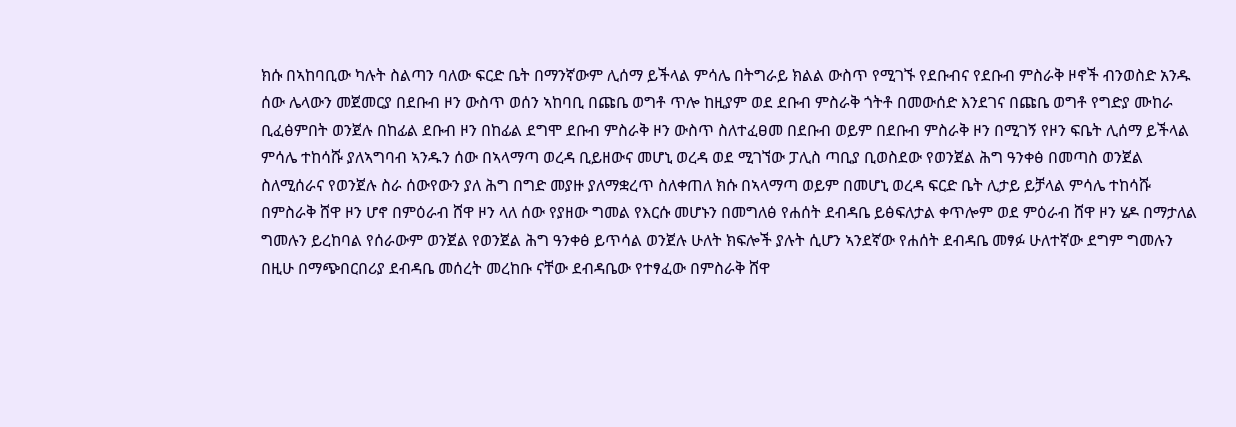ክሱ በኣከባቢው ካሉት ስልጣን ባለው ፍርድ ቤት በማንኛውም ሊሰማ ይችላል ምሳሌ በትግራይ ክልል ውስጥ የሚገኙ የደቡብና የደቡብ ምስራቅ ዞኖች ብንወስድ አንዱ ሰው ሌላውን መጀመርያ በደቡብ ዞን ውስጥ ወሰን ኣከባቢ በጩቤ ወግቶ ጥሎ ከዚያም ወደ ደቡብ ምስራቅ ጎትቶ በመውሰድ እንደገና በጩቤ ወግቶ የግድያ ሙከራ ቢፈፅምበት ወንጀሉ በከፊል ደቡብ ዞን በከፊል ደግሞ ደቡብ ምስራቅ ዞን ውስጥ ስለተፈፀመ በደቡብ ወይም በደቡብ ምስራቅ ዞን በሚገኝ የዞን ፍቤት ሊሰማ ይችላል ምሳሌ ተከሳሹ ያለኣግባብ ኣንዱን ሰው በኣላማጣ ወረዳ ቢይዘውና መሆኒ ወረዳ ወደ ሚገኘው ፓሊስ ጣቢያ ቢወስደው የወንጀል ሕግ ዓንቀፅ በመጣስ ወንጀል ስለሚሰራና የወንጀሉ ስራ ሰውየውን ያለ ሕግ በግድ መያዙ ያለማቋረጥ ስለቀጠለ ክሱ በኣላማጣ ወይም በመሆኒ ወረዳ ፍርድ ቤት ሊታይ ይቻላል ምሳሌ ተከሳሹ በምስራቅ ሸዋ ዞን ሆኖ በምዕራብ ሸዋ ዞን ላለ ሰው የያዘው ግመል የእርሱ መሆኑን በመግለፅ የሐሰት ደብዳቤ ይፅፍለታል ቀጥሎም ወደ ምዕራብ ሸዋ ዞን ሄዶ በማታለል ግመሉን ይረከባል የሰራውም ወንጀል የወንጀል ሕግ ዓንቀፅ ይጥሳል ወንጀሉ ሁለት ክፍሎች ያሉት ሲሆን ኣንደኛው የሐሰት ደብዳቤ መፃፉ ሁለተኛው ደግም ግመሉን በዚሁ በማጭበርበሪያ ደብዳቤ መሰረት መረከቡ ናቸው ደብዳቤው የተፃፈው በምስራቅ ሸዋ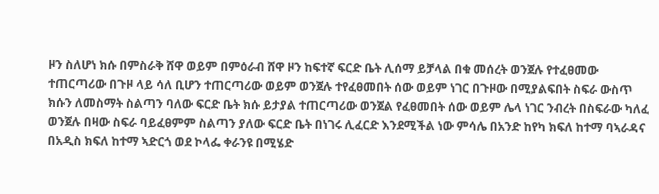ዞን ስለሆነ ክሱ በምስራቅ ሸዋ ወይም በምዕራብ ሸዋ ዞን ከፍተኛ ፍርድ ቤት ሊሰማ ይቻላል በቁ መሰረት ወንጀሉ የተፈፀመው ተጠርጣሪው በጉዞ ላይ ሳለ ቢሆን ተጠርጣሪው ወይም ወንጀሉ ተየፈፀመበት ሰው ወይም ነገር በጉዞው በሚያልፍበት ስፍራ ውስጥ ክሱን ለመስማት ስልጣን ባለው ፍርድ ቤት ክሱ ይታያል ተጠርጣሪው ወንጀል የፈፀመበት ሰው ወይም ሌላ ነገር ንብረት በስፍራው ካለፈ ወንጀሉ በዛው ስፍራ ባይፈፀምም ስልጣን ያለው ፍርድ ቤት በነገሩ ሊፈርድ እንደሚችል ነው ምሳሌ በአንድ ከየካ ክፍለ ከተማ ባኣራዳና በአዲስ ክፍለ ከተማ ኣድርጎ ወደ ኮላፌ ቀራንዩ በሚሄድ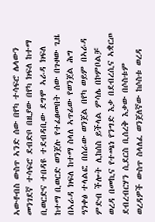ኣውቶብስ ውስጥ ኣንድ ሰው በየካ ተሳፍሮ ሌላውን መንገደኛ ተሳፍሮ ደብድቦ በዚያው በየካ ክፍለ ከተማ ቢወርድና ተበዳዩ ተደብዳቢው ደግሞ ኣራዳ ክፍለ ከተማ ቢወርድ ወንጀሉ የተፈፀመበት ሰው በጉዞው ጊዜ በኣራዳ ክፍለ ከተማ ስላለ ኣጥፊው የወንጀል ሕግ ዓንቀፅ ተላልፎ በሰራው ወንጀል በየካ ወይም በኣራዳ ምድብ ችሎት ሊከሰስ ይችላል ምሳሌ በኮምቦልቻ ወረዳ በመኪና የተጫነ የንግድ እቃ በደብረሲና ኣቋርጦ ደብረብርሃን ሲደርስ ቢሰረቅ እቃው በሶስቱም ወረዳዎች ውስጥ ስላለፈ ወንጀለኛው ከሶስቱ ወረዳ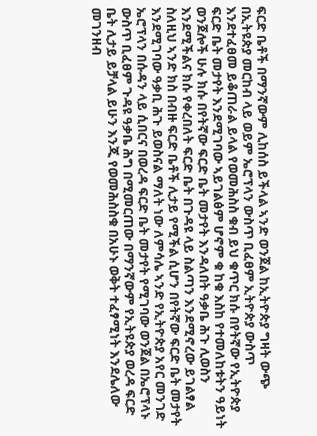ፍርድ ቤቶች በማንኛውም ሊከሰስ ይችላል ኣንድ ወንጀል ከኢትዮጵያ ግዛት ውጭ በኢትዩጵያ መርከብ ላይ ወይም ኤሮፕላን ውስጥ ቢፈፀም ኢትዮጵያ ውስጥ እንደተፈፀመ ይቆጠራል ይላል የወመሕስስ ቁብ ይህ ቁጥር ክሱ በየትኛው የኢትዮጵያ ፍርድ ቤት መታየት እንደሚገባው ኣይገልፅም ሆኖም ቁ ከቁ እስከ የተመለከቱትን ዓይነት ወንጀሎች ሁሉ ክሱ በየትኛው ፍርድ ቤት መታየት እንዳለበት ዓቃቤ ሕጉ ሊወስን እንደሚችልና ክሱ የቀረበለት ፍርድ ቤት በጉዳዩ ላይ ስልጣን እንደሚኖረው ይገልፃል ስለዚህ ኣንድ ክስ በብዙ ፍርድ ቤቶች ሊታይ የሚችል ሲሆን በየትኛው ፍርድ ቤት መታየት እንደሚገባው ዓቃቢ ሕጉ ይወስናል ማለት ነው ለምሳሌ ኣንድ የኢትዮጵያ አየር መንገድ ኤሮፕላን በሱዳን ላይ ሲበርና በወረዳ ፍርድ ቤት መታየት የሚገባው ወንጀል በኤሮፕላኑ ውስጥ ቢፈፀም ጉዳዩ ዓቃቤ ሕግ በሚመርጠው በማንኛውም የኢትዩጵያ ወረዳ ፍርድ ቤት ሊታይ ይቻላል ይሁን እንጂ የወመሕስስቁ በአሁኑ ወቅት ተፈፃሚነት እንደሌለው መገንዘብ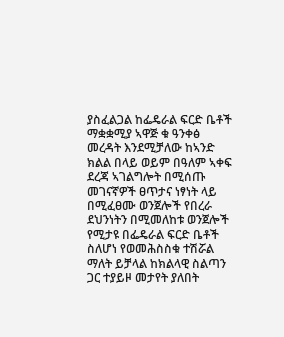ያስፈልጋል ከፌዴራል ፍርድ ቤቶች ማቋቋሚያ ኣዋጅ ቁ ዓንቀፅ መረዳት እንደሚቻለው ከኣንድ ክልል በላይ ወይም በዓለም ኣቀፍ ደረጃ ኣገልግሎት በሚሰጡ መገናኛዎች ፀጥታና ነፃነት ላይ በሚፈፀሙ ወንጀሎች የበረራ ደህንነትን በሚመለከቱ ወንጀሎች የሚታዩ በፌዴራል ፍርድ ቤቶች ስለሆነ የወመሕስስቁ ተሽሯል ማለት ይቻላል ከክልላዊ ስልጣን ጋር ተያይዞ መታየት ያለበት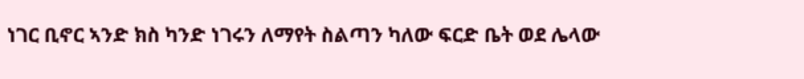ነገር ቢኖር ኣንድ ክስ ካንድ ነገሩን ለማየት ስልጣን ካለው ፍርድ ቤት ወደ ሌላው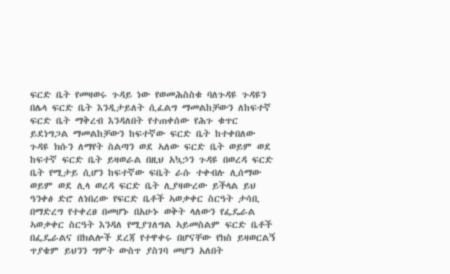ፍርድ ቤት የመዛወሩ ጉዳይ ነው የወመሕስስቁ ባለጉዳዩ ጉዳዩን በሌላ ፍርድ ቤት እንዲታይለት ሲፈልግ ማመልከቻውን ለከፍተኛ ፍርድ ቤት ማቅረብ እንዳለበት የተጠቀሰው የሕጉ ቁጥር ይደነግጋል ማመልከቻውን ከፍተኛው ፍርድ ቤት ከተቀበለው ጉዳዩ ክሱን ለማየት ስልጣን ወደ ኣለው ፍርድ ቤት ወይም ወደ ከፍተኛ ፍርድ ቤት ይዛወራል በዚህ አኳኃን ጉዳዩ በወረዳ ፍርድ ቤት የሚታይ ሲሆን ከፍተኛው ፍቤት ራሱ ተቀብሉ ሊሰማው ወይም ወደ ሊላ ወረዳ ፍርድ ቤት ሊያዛውረው ይችላል ይህ ዓንቀፅ ድሮ ለነበረው የፍርድ ቤቶች ኣወቃቀር ስርዓት ታሳቢ በማድረግ የተቀረፀ በመሆኑ በአሁኑ ወቅት ላለውን የፌዴራል ኣወቃቀር ስርዓት እንዳለ የሚያገለግል ኣይመስልም ፍርድ ቤቶች በፌዴራልና በክልሎች ደረጃ የተዋቀሩ በሆናቸው የክስ ይዛወርልኝ ጥያቄም ይህንን ግምት ውስጥ ያስገባ መሆን አለበት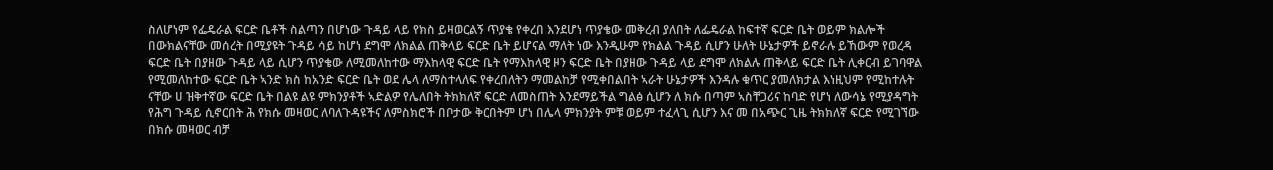ስለሆነም የፌዴራል ፍርድ ቤቶች ስልጣን በሆነው ጉዳይ ላይ የክስ ይዛወርልኝ ጥያቄ የቀረበ እንደሆነ ጥያቄው መቅረብ ያለበት ለፌዴራል ከፍተኛ ፍርድ ቤት ወይም ክልሎች በውክልናቸው መሰረት በሚያዩት ጉዳይ ሳይ ከሆነ ደግሞ ለክልል ጠቅላይ ፍርድ ቤት ይሆናል ማለት ነው እንዲሁም የክልል ጉዳይ ሲሆን ሁለት ሁኔታዎች ይኖራሉ ይኸውም የወረዳ ፍርድ ቤት በያዘው ጉዳይ ላይ ሲሆን ጥያቄው ለሚመለከተው ማእከላዊ ፍርድ ቤት የማእከላዊ ዞን ፍርድ ቤት በያዘው ጉዳይ ላይ ደግሞ ለክልሉ ጠቅላይ ፍርድ ቤት ሊቀርብ ይገባዋል የሚመለከተው ፍርድ ቤት ኣንድ ክስ ከአንድ ፍርድ ቤት ወደ ሌላ ለማስተላለፍ የቀረበለትን ማመልከቻ የሚቀበልበት ኣራት ሁኔታዎች እንዳሉ ቁጥር ያመለክታል እነዚህም የሚከተሉት ናቸው ሀ ዝቅተኛው ፍርድ ቤት በልዩ ልዩ ምክንያቶች ኣድልዎ የሌለበት ትክክለኛ ፍርድ ለመስጠት እንደማይችል ግልፅ ሲሆን ለ ክሱ በጣም ኣስቸጋሪና ከባድ የሆነ ለውሳኔ የሚያዳግት የሕግ ጉዳይ ሲኖርበት ሕ የክሱ መዛወር ለባለጉዳዩችና ለምስክሮች በቦታው ቅርበትም ሆነ በሌላ ምክንያት ምቹ ወይም ተፈላጊ ሲሆን እና መ በአጭር ጊዜ ትክክለኛ ፍርድ የሚገኘው በክሱ መዛወር ብቻ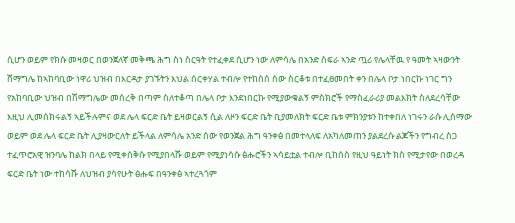ሲሆን ወይም የክሱ መዛወር በወንጀለኛ መቅጫ ሕግ ስነ ስርዓት የተፈቀደ ሲሆን ነው ለምሳሌ በአንድ ስፍራ ኣንድ ጧሪ የሌላቸዉ የ ዓመት ኣዛውንት ሸማግሌ ከኣከባቢው ነዋሪ ህዝብ በእርዳታ ያገኙትን እህል ሰርቀሃል ተብሎ የተከሰሰ ሰው ስርቆቱ በተፈፀመበት ቀን በሌላ ቦታ ነበርኩ ነገር ግን የአከባቢው ህዝብ በሽማግሌው መሰረቅ በጣም ስለተቆጣ በሌላ ቦታ እንደነበርኩ የሚያውቁልኝ ምስክሮች የማስፈራሪያ መልእክት ስለደረሳቸው እዚህ ሊመሰክሩልኝ ኣይችሉምና ወደ ሌላ ፍርድ ቤት ይዛወርልኝ ሲል ለዞን ፍርድ ቤት ቢያመለክት ፍርድ ቤቱ ምክንያቱን ከተቀበለ ነገሩን ራሱ ሊሰማው ወይም ወደ ሌላ ፍርድ ቤት ሊያዛውርለት ይችላል ለምሳሌ አንድ ሰው የወንጀል ሕግ ዓንቀፅ በመተላለፍ ለአካለመጠን ያልደረሱ ልጆችን የግብረ ስጋ ተፈጥሮአዊ ዝንባሌ ከልክ በላይ የሚቀሰቅሱ የሚያበላሹ ወይም የሚያነሳሱ ፅሑሮችን ኣሳይቷል ተብሎ ቢከሰስ የዚህ ዓይነት ክስ የሚታየው በወረዳ ፍርድ ቤት ነው ተከሳሹ ለህዝብ ያሳየሁት ፅሑፍ በዓንቀፅ ኣተረጓጎም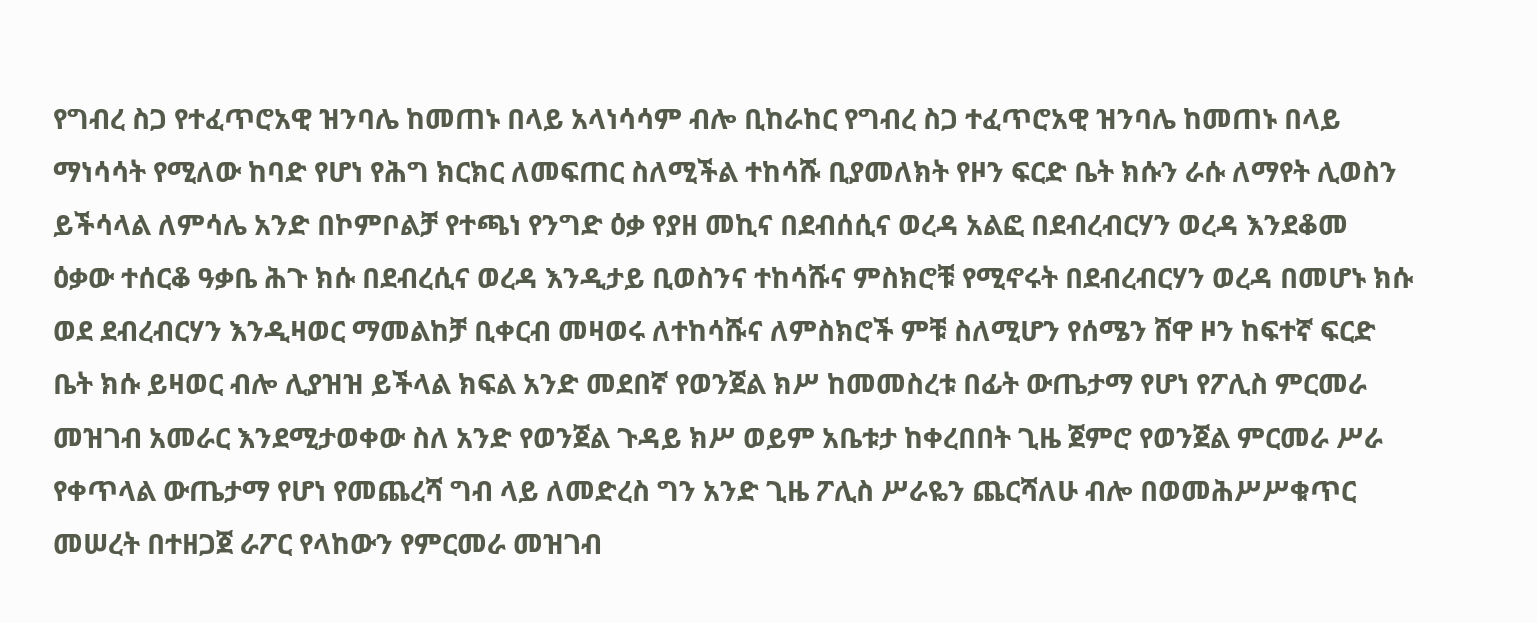የግብረ ስጋ የተፈጥሮአዊ ዝንባሌ ከመጠኑ በላይ አላነሳሳም ብሎ ቢከራከር የግብረ ስጋ ተፈጥሮአዊ ዝንባሌ ከመጠኑ በላይ ማነሳሳት የሚለው ከባድ የሆነ የሕግ ክርክር ለመፍጠር ስለሚችል ተከሳሹ ቢያመለክት የዞን ፍርድ ቤት ክሱን ራሱ ለማየት ሊወስን ይችሳላል ለምሳሌ አንድ በኮምቦልቻ የተጫነ የንግድ ዕቃ የያዘ መኪና በደብሰሲና ወረዳ አልፎ በደብረብርሃን ወረዳ እንደቆመ ዕቃው ተሰርቆ ዓቃቤ ሕጉ ክሱ በደብረሲና ወረዳ እንዲታይ ቢወስንና ተከሳሹና ምስክሮቹ የሚኖሩት በደብረብርሃን ወረዳ በመሆኑ ክሱ ወደ ደብረብርሃን እንዲዛወር ማመልከቻ ቢቀርብ መዛወሩ ለተከሳሹና ለምስክሮች ምቹ ስለሚሆን የሰሜን ሸዋ ዞን ከፍተኛ ፍርድ ቤት ክሱ ይዛወር ብሎ ሊያዝዝ ይችላል ክፍል አንድ መደበኛ የወንጀል ክሥ ከመመስረቱ በፊት ውጤታማ የሆነ የፖሊስ ምርመራ መዝገብ አመራር እንደሚታወቀው ስለ አንድ የወንጀል ጉዳይ ክሥ ወይም አቤቱታ ከቀረበበት ጊዜ ጀምሮ የወንጀል ምርመራ ሥራ የቀጥላል ውጤታማ የሆነ የመጨረሻ ግብ ላይ ለመድረስ ግን አንድ ጊዜ ፖሊስ ሥራዬን ጨርሻለሁ ብሎ በወመሕሥሥቁጥር መሠረት በተዘጋጀ ራፖር የላከውን የምርመራ መዝገብ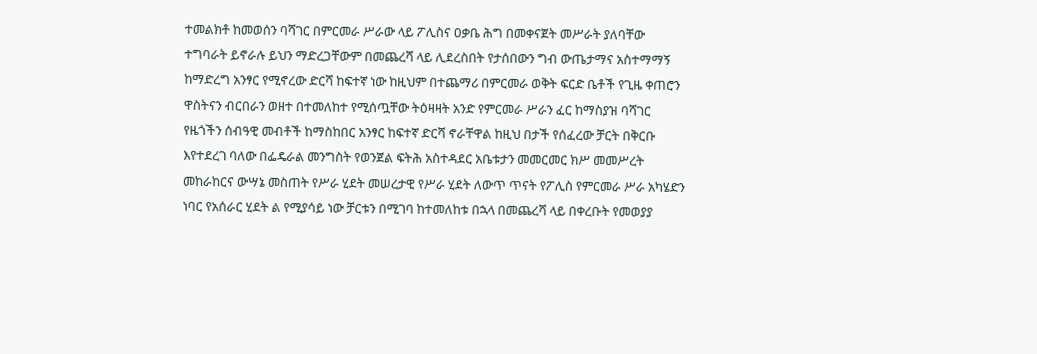ተመልክቶ ከመወሰን ባሻገር በምርመራ ሥራው ላይ ፖሊስና ዐቃቤ ሕግ በመቀናጀት መሥራት ያለባቸው ተግባራት ይኖራሉ ይህን ማድረጋቸውም በመጨረሻ ላይ ሊደረስበት የታሰበውን ግብ ውጤታማና አስተማማኝ ከማድረግ አንፃር የሚኖረው ድርሻ ከፍተኛ ነው ከዚህም በተጨማሪ በምርመራ ወቅት ፍርድ ቤቶች የጊዜ ቀጠሮን ዋስትናን ብርበራን ወዘተ በተመለከተ የሚሰጧቸው ትዕዛዛት አንድ የምርመራ ሥራን ፈር ከማስያዝ ባሻገር የዜጎችን ሰብዓዊ መብቶች ከማስከበር አንፃር ከፍተኛ ድርሻ ኖራቸዋል ከዚህ በታች የሰፈረው ቻርት በቅርቡ እየተደረገ ባለው በፌዴራል መንግስት የወንጀል ፍትሕ አስተዳደር አቤቱታን መመርመር ክሥ መመሥረት መከራከርና ውሣኔ መስጠት የሥራ ሂደት መሠረታዊ የሥራ ሂደት ለውጥ ጥናት የፖሊስ የምርመራ ሥራ አካሄድን ነባር የአሰራር ሂደት ል የሚያሳይ ነው ቻርቱን በሚገባ ከተመለከቱ በኋላ በመጨረሻ ላይ በቀረቡት የመወያያ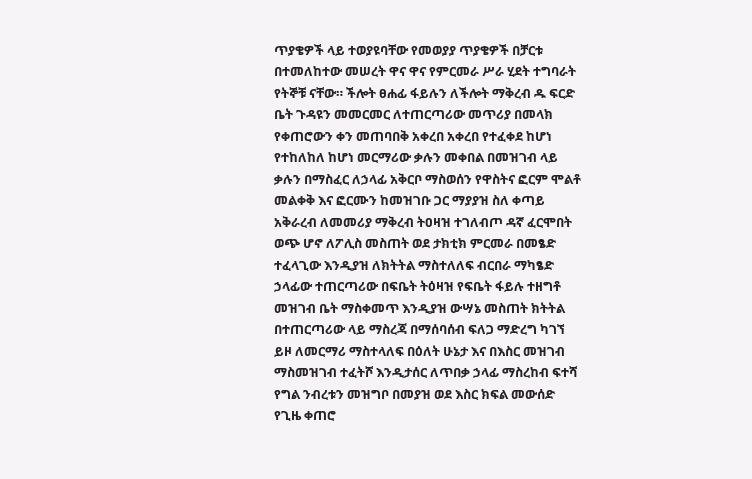ጥያቄዎች ላይ ተወያዩባቸው የመወያያ ጥያቄዎች በቻርቱ በተመለከተው መሠረት ዋና ዋና የምርመራ ሥራ ሂደት ተግባራት የትኞቹ ናቸው። ችሎት ፀሐፊ ፋይሉን ለችሎት ማቅረብ ዱ ፍርድ ቤት ጉዳዩን መመርመር ለተጠርጣሪው መጥሪያ በመላክ የቀጠሮውን ቀን መጠባበቅ አቀረበ አቀረበ የተፈቀደ ከሆነ የተከለከለ ከሆነ መርማሪው ቃሉን መቀበል በመዝገብ ላይ ቃሉን በማስፈር ለኃላፊ አቅርቦ ማስወሰን የዋስትና ፎርም ሞልቶ መልቀቅ እና ፎርሙን ከመዝገቡ ጋር ማያያዝ ስለ ቀጣይ አቅራረብ ለመመሪያ ማቅረብ ትዐዛዝ ተገለብጦ ዳኛ ፈርሞበት ወጭ ሆኖ ለፖሊስ መስጠት ወደ ታክቲክ ምርመራ በመፄድ ተፈላጊው እንዲያዝ ለክትትል ማስተለለፍ ብርበራ ማካፄድ ኃላፊው ተጠርጣሪው በፍቤት ትዕዛዝ የፍቤት ፋይሉ ተዘግቶ መዝገብ ቤት ማስቀመጥ እንዲያዝ ውሣኔ መስጠት ክትትል በተጠርጣሪው ላይ ማስረጃ በማሰባሰብ ፍለጋ ማድረግ ካገኘ ይዞ ለመርማሪ ማስተላለፍ በዕለት ሁኔታ እና በእስር መዝገብ ማስመዝገብ ተፈትሾ እንዲታሰር ለጥበቃ ኃላፊ ማስረከብ ፍተሻ የግል ንብረቱን መዝግቦ በመያዝ ወደ እስር ክፍል መውሰድ የጊዜ ቀጠሮ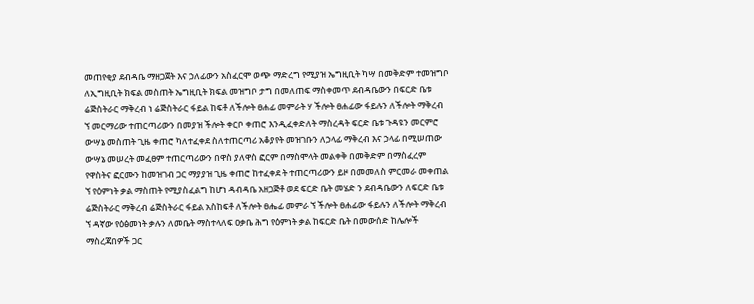መጠየቂያ ደብዳቤ ማዘጋጀት እና ኃለፊውን አስፈርሞ ወጭ ማድረግ የሚያዝ ኤግዚቢት ካሣ በመቅድም ተመዝግቦ ለኢግዚቢት ክፍል መስጠት ኤግዚቢት ክፍል መዝግቦ ታግ በመለጠፍ ማስቀመጥ ደብዳቤውን በፍርድ ቤቱ ሬጅስትራር ማቅረብ ነ ሬጅስትራር ፋይል ከፍቶ ለችሎት ፀሐፊ መምራት ሃ ችሎት ፀሐፊው ፋይሉን ለችሎት ማቅረብ ኘ መርማሪው ተጠርጣሪውን በመያዝ ችሎት ቀርቦ ቀጠሮ እንዲፈቀድለት ማስረዳት ፍርድ ቤቱ ጉዳዩን መርምሮ ውሣኔ መስጠት ጊዜ ቀጠሮ ካለተፈቀደ ስለተጠርጣሪ አቆያየት መዝገቡን ለኃላፊ ማቅረብ እና ኃላፊ በሚሠጠው ውሣኔ መሠረት መፈፀም ተጠርጣሪውን በዋስ ያለዋስ ፎርም በማስሞላት መልቀቅ በመቅድም በማስፈረም የዋስትና ፎርሙን ከመዝገብ ጋር ማያያዝ ጊዜ ቀጠሮ ከተፈቀደ ት ተጠርጣሪውን ይዞ በመመለስ ምርመራ መቀጠል ኘ የዕምነት ቃል ማስጠት የሚያስፈልግ ከሆነ ዳብዳቤ አዘጋጅቶ ወደ ፍርድ ቤት መሄድ ን ደብዳቤውን ለፍርድ ቤቱ ሬጅስትራር ማቅረብ ሬጅስትራር ፋይል አስከፍቶ ለችሎት ፀሔፊ መምራ ኘ ችሎት ፀሐፊው ፋይሉን ለችሎት ማቅረብ ኘ ዳኛው የዕፅመነት ቃሉን ለመቤት ማስተላለፍ ዐቃቤ ሕግ የዕምነት ቃል ከፍርድ ቤት በመውሰድ ከሌሎች ማስረጃበዎች ጋር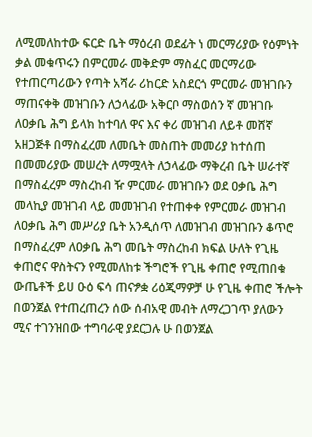ለሚመለከተው ፍርድ ቤት ማዕረብ ወደፊት ነ መርማሪያው የዕምነት ቃል መቁጥሩን በምርመራ መቅድም ማስፈር መርማሪው የተጠርጣሪውን የጣት አሻራ ሪከርድ አስደርጎ ምርመራ መዝገቡን ማጠናቀቅ መዝገቡን ለኃላፊው አቅርቦ ማስወሰን ኛ መዝገቡ ለዐቃቤ ሕግ ይላክ ከተባለ ዋና እና ቀሪ መዝገብ ለይቶ መሸኛ አዘጋጅቶ በማስፈረመ ለመቤት መስጠት መመሪያ ከተሰጠ በመመሪያው መሠረት ለማሟላት ለኃላፊው ማቅረብ ቤት ሠራተኛ በማስፈረም ማስረከብ ዥ ምርመራ መዝገቡን ወደ ዐቃቤ ሕግ መላኪያ መዝገብ ላይ መመዝገብ የተጠቀቀ የምርመራ መዝገብ ለዐቃቤ ሕግ መሥሪያ ቤት አንዲሰጥ ለመዝገብ መዝገቡን ቆጥሮ በማስፈረም ለዐቃቤ ሕግ መቤት ማስረከብ ክፍል ሁለት የጊዜ ቀጠሮና ዋስትናን የሚመለከቱ ችግሮች የጊዜ ቀጠሮ የሚጠበቁ ውጤቶች ይሀ ዑዕ ፍሳ ጠናፇቋ ሪዕጂማዎቻ ሁ የጊዜ ቀጠሮ ችሎት በወንጀል የተጠረጠረን ሰው ሰብአዊ መብት ለማረጋገጥ ያለውን ሚና ተገንዝበው ተግባራዊ ያደርጋሉ ሁ በወንጀል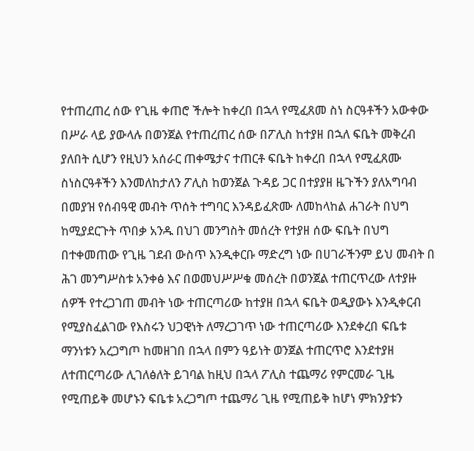የተጠረጠረ ሰው የጊዜ ቀጠሮ ችሎት ከቀረበ በኋላ የሚፈጸመ ስነ ስርዓቶችን አውቀው በሥራ ላይ ያውላሉ በወንጀል የተጠረጠረ ሰው በፖሊስ ከተያዘ በኋለ ፍቤት መቅረብ ያለበት ሲሆን የዚህን አሰራር ጠቀሜታና ተጠርቶ ፍቤት ከቀረበ በኋላ የሚፈጸሙ ስነስርዓቶችን እንመለከታለን ፖሊስ ከወንጀል ጉዳይ ጋር በተያያዘ ዜጉችን ያለአግባብ በመያዝ የሰብዓዊ መብት ጥሰት ተግባር እንዳይፈጽሙ ለመከላከል ሐገራት በህግ ከሚያደርጉት ጥበቃ አንዱ በህገ መንግስት መሰረት የተያዘ ሰው ፍቤት በህግ በተቀመጠው የጊዜ ገደብ ውስጥ እንዲቀርቡ ማድረግ ነው በሀገራችንም ይህ መብት በ ሕገ መንግሥስቱ አንቀፅ እና በወመህሥሥቁ መሰረት በወንጀል ተጠርጥረው ለተያዙ ሰዎች የተረጋገጠ መብት ነው ተጠርጣሪው ከተያዘ በኋላ ፍቤት ወዲያውኑ እንዲቀርብ የሚያስፈልገው የእስሩን ህጋዊነት ለማረጋገጥ ነው ተጠርጣሪው እንደቀረበ ፍቤቱ ማንነቱን አረጋግጦ ከመዘገበ በኋላ በምን ዓይነት ወንጀል ተጠርጥሮ እንደተያዘ ለተጠርጣሪው ሊገለፅለት ይገባል ከዚህ በኋላ ፖሊስ ተጨማሪ የምርመራ ጊዜ የሚጠይቅ መሆኑን ፍቤቱ አረጋግጦ ተጨማሪ ጊዜ የሚጠይቅ ከሆነ ምክንያቱን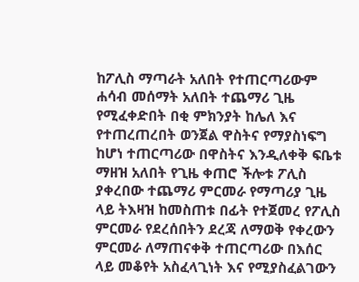ከፖሊስ ማጣራት አለበት የተጠርጣሪውም ሐሳብ መሰማት አለበት ተጨማሪ ጊዜ የሚፈቀድበት በቂ ምክንያት ከሌለ እና የተጠረጠረበት ወንጀል ዋስትና የማያስነፍግ ከሆነ ተጠርጣሪው በዋስትና እንዲለቀቅ ፍቤቱ ማዘዝ አለበት የጊዜ ቀጠሮ ችሎቱ ፖሊስ ያቀረበው ተጨማሪ ምርመራ የማጣሪያ ጊዜ ላይ ትእዛዝ ከመስጠቱ በፊት የተጀመረ የፖሊስ ምርመራ የደረሰበትን ደረጃ ለማወቅ የቀረውን ምርመራ ለማጠናቀቅ ተጠርጣሪው በእሰር ላይ መቆየት አስፈላጊነት እና የሚያስፈልገውን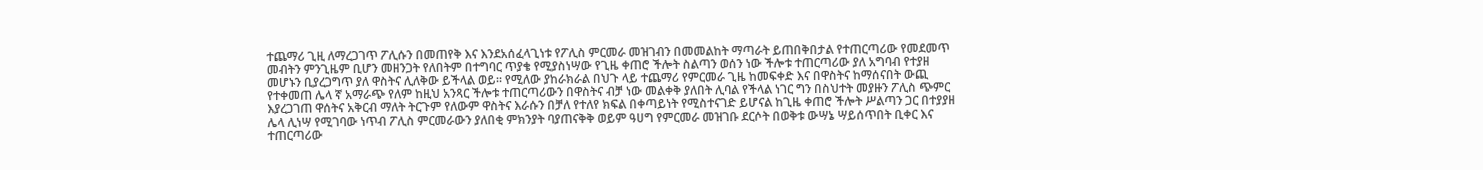ተጨማሪ ጊዚ ለማረጋገጥ ፖሊሱን በመጠየቅ እና እንደአሰፈላጊነቱ የፖሊስ ምርመራ መዝገብን በመመልከት ማጣራት ይጠበቅበታል የተጠርጣሪው የመደመጥ መብትን ምንጊዜም ቢሆን መዘንጋት የለበትም በተግባር ጥያቄ የሚያስነሣው የጊዜ ቀጠሮ ችሎት ስልጣን ወሰን ነው ችሎቱ ተጠርጣሪው ያለ አግባብ የተያዘ መሆኑን ቢያረጋግጥ ያለ ዋስትና ሊለቅው ይችላል ወይ። የሚለው ያከራክራል በህጉ ላይ ተጨማሪ የምርመራ ጊዜ ከመፍቀድ እና በዋስትና ከማሰናበት ውጪ የተቀመጠ ሌላ ኛ አማራጭ የለም ከዚህ አንጻር ችሎቱ ተጠርጣሪውን በዋስትና ብቻ ነው መልቀቅ ያለበት ሊባል የችላል ነገር ግን በስህተት መያዙን ፖሊስ ጭምር እያረጋገጠ ዋሰትና አቅርብ ማለት ትርጉም የለውም ዋስትና እራሱን በቻለ የተለየ ክፍል በቀጣይነት የሚስተናገድ ይሆናል ከጊዜ ቀጠሮ ችሎት ሥልጣን ጋር በተያያዘ ሌላ ሊነሣ የሚገባው ነጥብ ፖሊስ ምርመራውን ያለበቂ ምክንያት ባያጠናቅቅ ወይም ዓሀግ የምርመራ መዝገቡ ደርሶት በወቅቱ ውሣኔ ሣይሰጥበት ቢቀር እና ተጠርጣሪው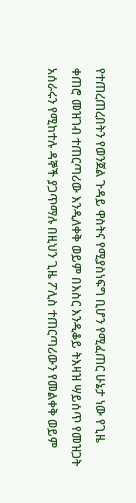የተጠረጠረበትን የወንጀል ጉዳይ ዋስትና የሚያስነፍግ ቢሆን የሚፈጠር ሁኔታ ነው የጊዜ ቀጠሮ መዝገብ ተጠርጣሪው እንዲለቀቅ ወይም በእስር እንዲቆይ ትእዛዝ ሣይሰጥ የመዝጋት አሰራሩን የሚከተሉ ዳኞች ያጋጥማሉ በዚህን ጊዜ ፖሊስ ተጠርጣሪውን የመልቀቅ ወይም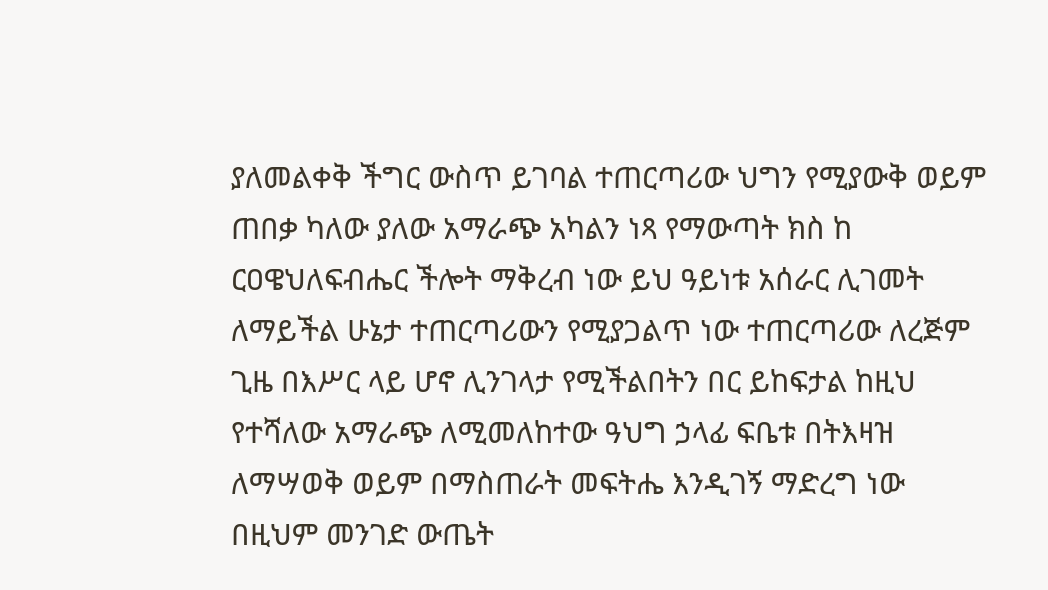ያለመልቀቅ ችግር ውስጥ ይገባል ተጠርጣሪው ህግን የሚያውቅ ወይም ጠበቃ ካለው ያለው አማራጭ አካልን ነጻ የማውጣት ክስ ከ ርዐዌህለፍብሔር ችሎት ማቅረብ ነው ይህ ዓይነቱ አሰራር ሊገመት ለማይችል ሁኔታ ተጠርጣሪውን የሚያጋልጥ ነው ተጠርጣሪው ለረጅም ጊዜ በእሥር ላይ ሆኖ ሊንገላታ የሚችልበትን በር ይከፍታል ከዚህ የተሻለው አማራጭ ለሚመለከተው ዓህግ ኃላፊ ፍቤቱ በትእዛዝ ለማሣወቅ ወይም በማስጠራት መፍትሔ እንዲገኝ ማድረግ ነው በዚህም መንገድ ውጤት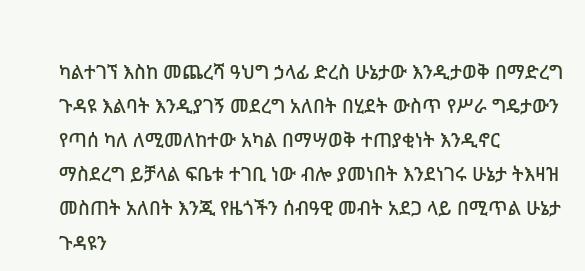ካልተገኘ እስከ መጨረሻ ዓህግ ኃላፊ ድረስ ሁኔታው እንዲታወቅ በማድረግ ጉዳዩ እልባት እንዲያገኝ መደረግ አለበት በሂደት ውስጥ የሥራ ግዴታውን የጣሰ ካለ ለሚመለከተው አካል በማሣወቅ ተጠያቂነት እንዲኖር ማስደረግ ይቻላል ፍቤቱ ተገቢ ነው ብሎ ያመነበት እንደነገሩ ሁኔታ ትእዛዝ መስጠት አለበት እንጂ የዜጎችን ሰብዓዊ መብት አደጋ ላይ በሚጥል ሁኔታ ጉዳዩን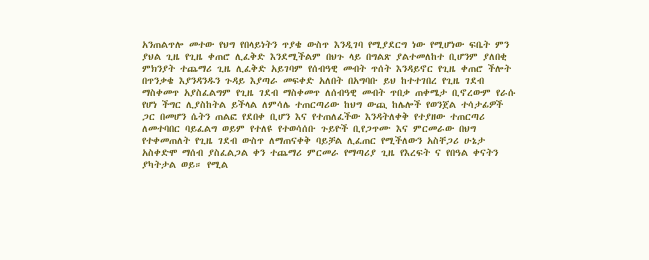አንጠልጥሎ መተው የህግ የበላይነትን ጥያቄ ውስጥ እንዲገባ የሚያደርግ ነው የሚሆነው ፍቤት ምን ያህል ጊዜ የጊዜ ቀጠሮ ሊፈቅድ እንደሚችልም በህጉ ላይ በግልጽ ያልተመለከተ ቢሆንም ያለበቂ ምክንያት ተጨማሪ ጊዜ ሊፈቅድ አይገባም የሰብዓዊ መብት ጥሰት እንዳይኖር የጊዜ ቀጠሮ ችሎት በጥንቃቄ እያንዳንዱን ጉዳይ እያጣራ መፍቀድ አለበት በአግባቡ ይህ ከተተገበረ የጊዜ ገደብ ማስቀመጥ አያስፈልግም የጊዜ ገደብ ማስቀመጥ ለሰብዓዊ መብት ጥበቃ ጠቀሜታ ቢኖረውም የራሱ የሆነ ችግር ሊያስከትል ይችላል ለምሳሌ ተጠርጣሪው ከህግ ውጪ ከሌሎች የወንጀል ተሳታፊዎች ጋር በመሆን ሴትን ጠልፎ የደበቀ ቢሆን እና የተጠለፈችው እንዳትለቀቅ የተያዘው ተጠርጣሪ ለመተባበር ባይፈልግ ወይም የተለዩ የተወሳሰቡ ጉይዮች ቢየጋጥሙ እና ምርመራው በህግ የተቀመጠለት የጊዜ ገደብ ውስጥ ለማጠናቀቅ ባይቻል ሊፈጠር የሚችለውን አስቸጋሪ ሁኔታ አስቀድሞ ማሰብ ያስፈልጋል ቀን ተጨማሪ ምርመራ የማጣሪያ ጊዜ የእረፍት ና የበዓል ቀናትን ያካትታል ወይ። የሚል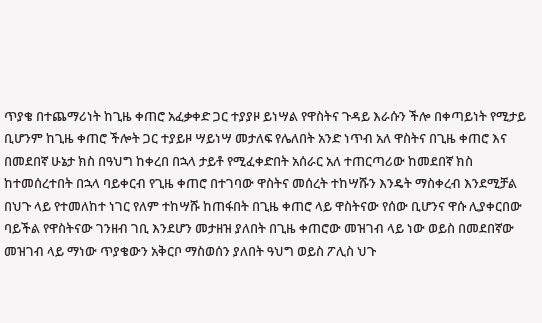ጥያቄ በተጨማሪነት ከጊዜ ቀጠሮ አፈቃቀድ ጋር ተያያዞ ይነሣል የዋስትና ጉዳይ እራሱን ችሎ በቀጣይነት የሚታይ ቢሆንም ከጊዜ ቀጠሮ ችሎት ጋር ተያይዞ ሣይነሣ መታለፍ የሌለበት አንድ ነጥብ አለ ዋስትና በጊዜ ቀጠሮ እና በመደበኛ ሁኔታ ክስ በዓህግ ከቀረበ በኋላ ታይቶ የሚፈቀድበት አሰራር አለ ተጠርጣሪው ከመደበኛ ክስ ከተመሰረተበት በኋላ ባይቀርብ የጊዜ ቀጠሮ በተገባው ዋስትና መሰረት ተከሣሹን እንዴት ማስቀረብ እንደሚቻል በህጉ ላይ የተመለከተ ነገር የለም ተከሣሹ ከጠፋበት በጊዜ ቀጠሮ ላይ ዋስትናው የሰው ቢሆንና ዋሱ ሊያቀርበው ባይችል የዋስትናው ገንዘብ ገቢ እንደሆን መታዘዝ ያለበት በጊዜ ቀጠሮው መዝገብ ላይ ነው ወይስ በመደበኛው መዝገብ ላይ ማነው ጥያቄውን አቅርቦ ማስወሰን ያለበት ዓህግ ወይስ ፖሊስ ህጉ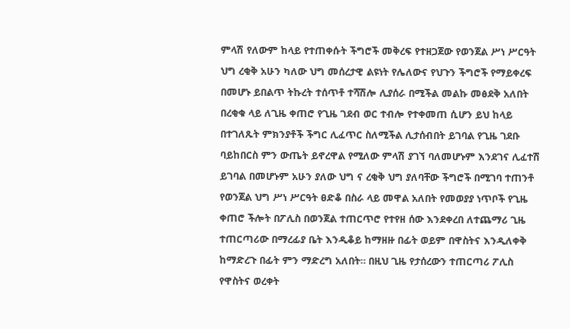ምላሽ የለውም ከላይ የተጠቀሱት ችግሮች መቅረፍ የተዘጋጀው የወንጀል ሥነ ሥርዓት ህግ ረቂቅ አሁን ካለው ህግ መሰረታዊ ልዩነት የሌለውና የህጉን ችግሮች የማይቀረፍ በመሆኑ ይበልጥ ትኩረት ተሰጥቶ ተሻሽሎ ሊያሰራ በሚችል መልኩ መፅደቅ አለበት በረቂቁ ላይ ለጊዜ ቀጠሮ የጊዜ ገደብ ወር ተብሎ የተቀመጠ ሲሆን ይህ ከላይ በተገለጹት ምክንያቶች ችግር ሊፈጥር ስለሚችል ሊታሰብበት ይገባል የጊዜ ገደቡ ባይከበርስ ምን ውጤት ይኖረዋል የሚለው ምላሽ ያገኘ ባለመሆኑም እንደገና ሊፈተሽ ይገባል በመሆኑም አሁን ያለው ህግ ና ረቂቅ ህግ ያለባቸው ችግሮች በሚገባ ተጠንቶ የወንጀል ህግ ሥነ ሥርዓት ፀድቆ በስራ ላይ መዋል አለበት የመወያያ ነጥቦች የጊዜ ቀጠሮ ችሎት በፖሊስ በወንጀል ተጠርጥሮ የተየዘ ሰው እንደቀረበ ለተጨማሪ ጊዜ ተጠርጣሪው በማረፊያ ቤት እንዲቆይ ከማዘዙ በፊት ወይም በዋስትና እንዲለቀቅ ከማድረጉ በፊት ምን ማድረግ አለበት። በዚህ ጊዜ የታሰረውን ተጠርጣሪ ፖሊስ የዋስትና ወረቀት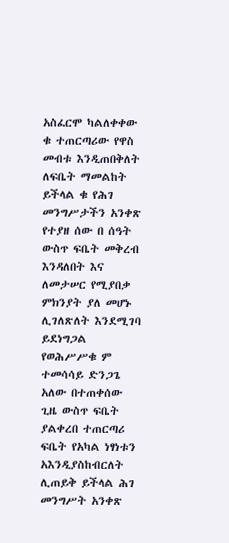አስፈርሞ ካልለቀቀው ቁ ተጠርጣሪው የዋስ መብቱ እንዲጠበቅለት ለፍቤት ማመልከት ይችላል ቁ የሕገ መንግሥታችን አንቀጽ የተያዘ ሰው በ ሰዓት ውስጥ ፍቤት መቅረብ እንዳለበት እና ለመታሠር የሚያበቃ ምክንያት ያለ መሆኑ ሊገለጽለት እንደሚገባ ይደነግጋል የወሕሥሥቁ ም ተመሳሳይ ድንጋጌ አለው በተጠቀሰው ጊዜ ውስጥ ፍቤት ያልቀረበ ተጠርጣሪ ፍቤት የአካል ነፃነቱን አእንዲያስከብርለት ሊጠይቅ ይችላል ሕገ መንግሥት አንቀጽ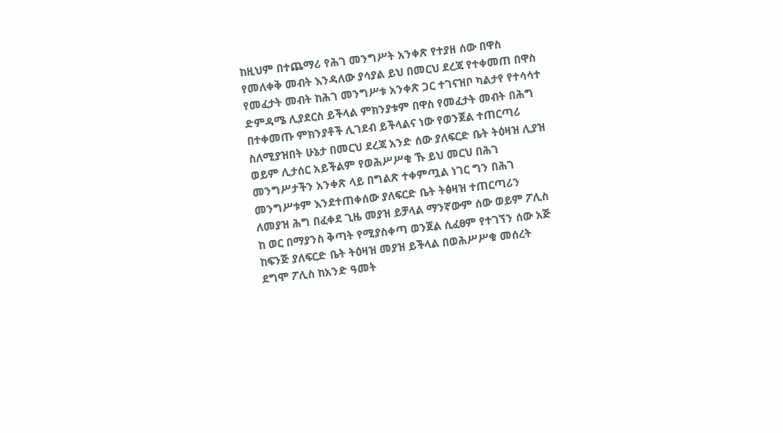ከዚህም በተጨማሪ የሕገ መንግሥት አንቀጽ የተያዘ ሰው በዋስ የመለቀቅ መብት እንዳለው ያሳያል ይህ በመርህ ደረጃ የተቀመጠ በዋስ የመፈታት መብት ከሕገ መንግሥቱ አንቀጽ ጋር ተገናዝቦ ካልታየ የተሳሳተ ድምዳሜ ሊያደርስ ይችላል ምክንያቱም በዋስ የመፈታት መብት በሕግ በተቀመጡ ምክንያቶች ሊገደብ ይችላልና ነው የወንጀል ተጠርጣሪ ስለሚያዝበት ሁኔታ በመርህ ደረጃ አንድ ሰው ያለፍርድ ቤት ትዕዛዝ ሊያዝ ወይም ሊታሰር አይችልም የወሕሥሥቁ ኹ ይህ መርህ በሕገ መንግሥታችን አንቀጽ ላይ በግልጽ ተቀምጧል ነገር ግን በሕገ መንግሥቱም እንደተጠቀሰው ያለፍርድ ቤት ትፅዛዝ ተጠርጣሪን ለመያዝ ሕግ በፈቀደ ጊዜ መያዝ ይቻላል ማንኛውም ሰው ወይም ፖሊስ ከ ወር በማያንስ ቅጣት የሚያስቀጣ ወንጀል ሲፈፀም የተገኘን ሰው አጅ ከፍንጅ ያለፍርድ ቤት ትዕዛዝ መያዝ ይችላል በወሕሥሥቁ መሰረት ደግሞ ፖሊስ ከአንድ ዓመት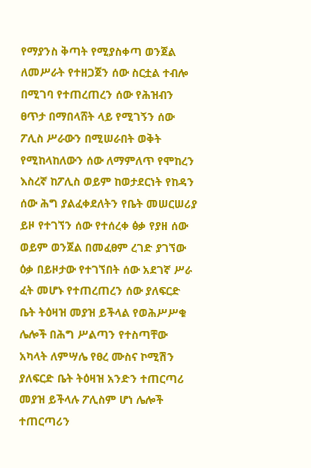የማያንስ ቅጣት የሚያስቀጣ ወንጀል ለመሥራት የተዘጋጀን ሰው ስርቷል ተብሎ በሚገባ የተጠረጠረን ሰው የሕዝብን ፀጥታ በማበላሸት ላይ የሚገኝን ሰው ፖሊስ ሥራውን በሚሠራበት ወቅት የሚከላከለውን ሰው ለማምለጥ የሞከረን እስረኛ ከፖሊስ ወይም ከወታደርነት የከዳን ሰው ሕግ ያልፈቀደለትን የቤት መሠርሠሪያ ይዞ የተገኘን ሰው የተሰረቀ ፅቃ የያዘ ሰው ወይም ወንጀል በመፈፀም ረገድ ያገኘው ዕቃ በይዞታው የተገኘበት ሰው አደገኛ ሥራ ፈት መሆኑ የተጠረጠረን ሰው ያለፍርድ ቤት ትዕዛዝ መያዝ ይችላል የወሕሥሥቁ ሌሎች በሕግ ሥልጣን የተስጣቸው አካላት ለምሣሌ የፀረ ሙስና ኮሚሽን ያለፍርድ ቤት ትዕዛዝ አንድን ተጠርጣሪ መያዝ ይችላሉ ፖሊስም ሆነ ሌሎች ተጠርጣሪን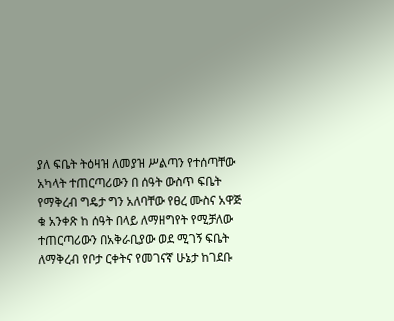ያለ ፍቤት ትዕዛዝ ለመያዝ ሥልጣን የተሰጣቸው አካላት ተጠርጣሪውን በ ሰዓት ውስጥ ፍቤት የማቅረብ ግዴታ ግን አለባቸው የፀረ ሙስና አዋጅ ቁ አንቀጽ ከ ሰዓት በላይ ለማዘግየት የሚቻለው ተጠርጣሪውን በአቅራቢያው ወደ ሚገኝ ፍቤት ለማቅረብ የቦታ ርቀትና የመገናኛ ሁኔታ ከገደቡ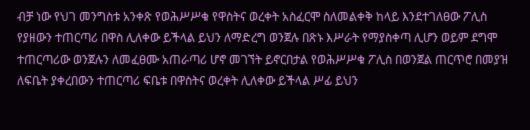ብቻ ነው የህገ መንግስቱ አንቀጽ የወሕሥሥቁ የዋስትና ወረቀት አስፈርሞ ስለመልቀቅ ከላይ እንደተገለፀው ፖሊስ የያዘውን ተጠርጣሪ በዋስ ሊለቀው ይችላል ይህን ለማድረግ ወንጀሉ በጽኑ እሥራት የማያስቀጣ ሊሆን ወይም ደግሞ ተጠርጣሪው ወንጀሉን ለመፈፀሙ አጠራጣሪ ሆኖ መገኘት ይኖርበታል የወሕሥሥቁ ፖሊስ በወንጀል ጠርጥሮ በመያዝ ለፍቤት ያቀረበውን ተጠርጣሪ ፍቤቱ በዋስትና ወረቀት ሊለቀው ይችላል ሥፊ ይህን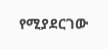የሚያደርገው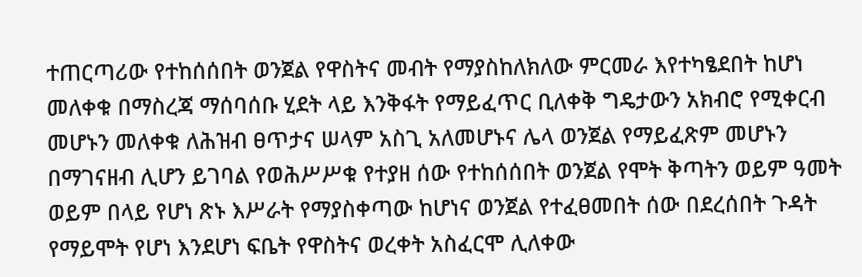ተጠርጣሪው የተከሰሰበት ወንጀል የዋስትና መብት የማያስከለክለው ምርመራ እየተካፄደበት ከሆነ መለቀቁ በማስረጃ ማሰባሰቡ ሂደት ላይ እንቅፋት የማይፈጥር ቢለቀቅ ግዴታውን አክብሮ የሚቀርብ መሆኑን መለቀቁ ለሕዝብ ፀጥታና ሠላም አስጊ አለመሆኑና ሌላ ወንጀል የማይፈጽም መሆኑን በማገናዘብ ሊሆን ይገባል የወሕሥሥቁ የተያዘ ሰው የተከሰሰበት ወንጀል የሞት ቅጣትን ወይም ዓመት ወይም በላይ የሆነ ጽኑ እሥራት የማያስቀጣው ከሆነና ወንጀል የተፈፀመበት ሰው በደረሰበት ጉዳት የማይሞት የሆነ እንደሆነ ፍቤት የዋስትና ወረቀት አስፈርሞ ሊለቀው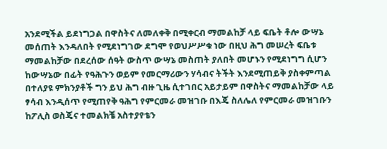አንደሚችል ይደነግጋል በዋስትና ለመለቀቅ በሚቀርብ ማመልከቻ ላይ ፍቤት ቶሎ ውሣኔ መሰጠት እንዳለበት የሚደነግገው ደግሞ የወህሥሥቁ ነው በዚህ ሕግ መሠረት ፍቤቱ ማመልከቻው በደረሰው ሰዓት ውስጥ ውሣኔ መስጠት ያለበት መሆኑን የሚደነግግ ሲሆን ከውሣኔው በፊት የዓሕጉን ወይም የመርማሪውን ሃሳብና ትችት እንደሚጠይቅ ያስቀምጣል በተለያዩ ምክንያቶች ግን ይህ ሕግ ብዙ ጊዜ ሲተገበር አይታይም በዋስትና ማመልከቻው ላይ ፃሳብ እንዲሰጥ የሚጠየቅ ዓሕግ የምርመራ መዝገቡ በእጄ ስለሌለ የምርመራ መዝገቡን ከፖሊስ ወስጄና ተመልክቼ አስተያየቴን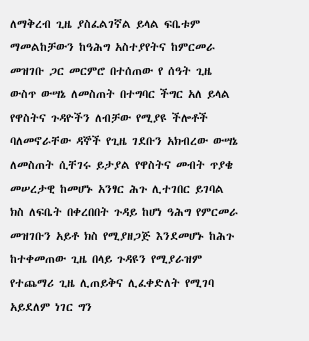ለማቅረብ ጊዜ ያስፈልገኛል ይላል ፍቤቱም ማመልከቻውን ከዓሕግ አስተያየትና ከምርመራ መዝገቡ ጋር መርምሮ በተሰጠው የ ሰዓት ጊዜ ውስጥ ውሣኔ ለመስጠት በተግባር ችግር አለ ይላል የዋስትና ጉዳዮችን ለብቻው የሚያዩ ችሎቶች ባለመኖራቸው ዳኞች የጊዜ ገደቡን አክብረው ውሣኔ ለመስጠት ሲቸገሩ ይታያል የዋስትና መብት ጥያቄ መሠረታዊ ከመሆኑ አንፃር ሕጉ ሊተገበር ይገባል ክስ ለፍቤት በቀረበበት ጉዳይ ከሆነ ዓሕግ የምርመራ መዝገቡን አይቶ ክስ የሚያዘጋጅ እንደመሆኑ ከሕጉ ከተቀመጠው ጊዜ በላይ ጉዳዩን የሚያራዝም የተጨማሪ ጊዜ ሊጠይቅና ሊፈቀድለት የሚገባ አይደለም ነገር ግን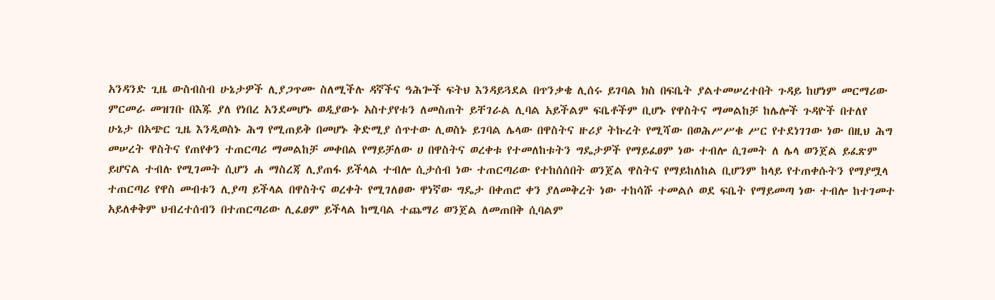አንዳንድ ጊዜ ውስብስብ ሁኔታዎች ሊያጋጥሙ ስለሚችሉ ዳኛችና ዓሕጐች ፍትህ እንዳይጓደል በጥንቃቄ ሊሰሩ ይገባል ክስ በፍቤት ያልተመሠረተበት ጉዳይ ከሆነም መርማሪው ምርመራ መዝገቡ በእጁ ያለ የነበረ አንደመሆኑ ወዲያውኑ አስተያየቱን ለመስጠት ይቸገራል ሊባል አይችልም ፍቤቶችም ቢሆኑ የዋስትና ማመልከቻ ከሌሎች ጉዳዮች በተለየ ሁኔታ በአጭር ጊዜ እንዲወስኑ ሕግ የሚጠይቅ በመሆኑ ቅድሚያ ሰጥተው ሊወስኑ ይገባል ሌላው በዋስትና ዙሪያ ትኩረት የሚሻው በወሕሥሥቁ ሥር የተደነገገው ነው በዚህ ሕግ መሠረት ዋስትና የጠየቀን ተጠርጣሪ ማመልከቻ መቀበል የማይቻለው ሀ በዋስትና ወረቀቱ የተመለከቱትን ግዴታዎች የማይፈፀም ነው ተብሎ ሲገመት ለ ሌላ ወንጀል ይፈጽም ይሆናል ተብሉ የሚገመት ሲሆን ሐ ማስረጃ ሊያጠፋ ይችላል ተብሎ ሲታሰብ ነው ተጠርጣሪው የተከሰሰበት ወንጀል ዋስትና የማይከለከል ቢሆንም ከላይ የተጠቀሱትን የማያሟላ ተጠርጣሪ የዋስ መብቱን ሊያጣ ይችላል በዋስትና ወረቀት የሚገለፀው ዋነኛው ግዴታ በቀጠሮ ቀን ያለመቅረት ነው ተከሳሹ ተመልሶ ወደ ፍቤት የማይመጣ ነው ተብሎ ከተገመተ አይለቀቅም ህብረተሰብን በተጠርጣሪው ሊፈፀም ይችላል ከሚባል ተጨማሪ ወንጀል ለመጠበቅ ሲባልም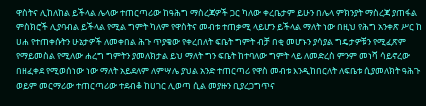ዋስትና ሊከለከል ይችላል ሌላው ተጠርጣሪው ከዓሕግ ማስረጃዎች ጋር ካለው ቀረቤታም ይሁን በሌላ ምክንያት ማስረጃ ያጠፋል ምስክሮች ሊያባብል ይችላል የሚል ግምት ካለም የዋስትና መብቱ ተጠቃሚ ላይሆን ይችላል ማለት ነው በዚህ የሕግ አንቀጽ ሥር ከ ሀሐ የተጠቀሱትን ሁኔታዎች ለመቀበል ሕጉ ጥያቄው የቀረበለት ፍቤት ግምት ብቻ በቂ መሆኑን ያሳያል ግዴታዎቹን የሚፈጽም የማይመስል የሚለው ሐረግ ግምትን ያመለክታል ይህ ማለት ግን ፍቤት ከተባለው ግምት ላይ ለመድረስ ምንም መነሻ ሳይኖረው በዘፈቀደ የሚወሰነው ነው ማለት አይደለም ለምሣሌ ያህል አንድ ተጠርጣሪ የዋስ መብቱ እንዲከበርለት ለፍቤቱ ሲያመለክት ዓሕጉ ወይም መርማሪው ተጠርጣሪው ተደብቆ ከሀገር ሊወጣ ሲል መያዙን ቢያረጋግጥና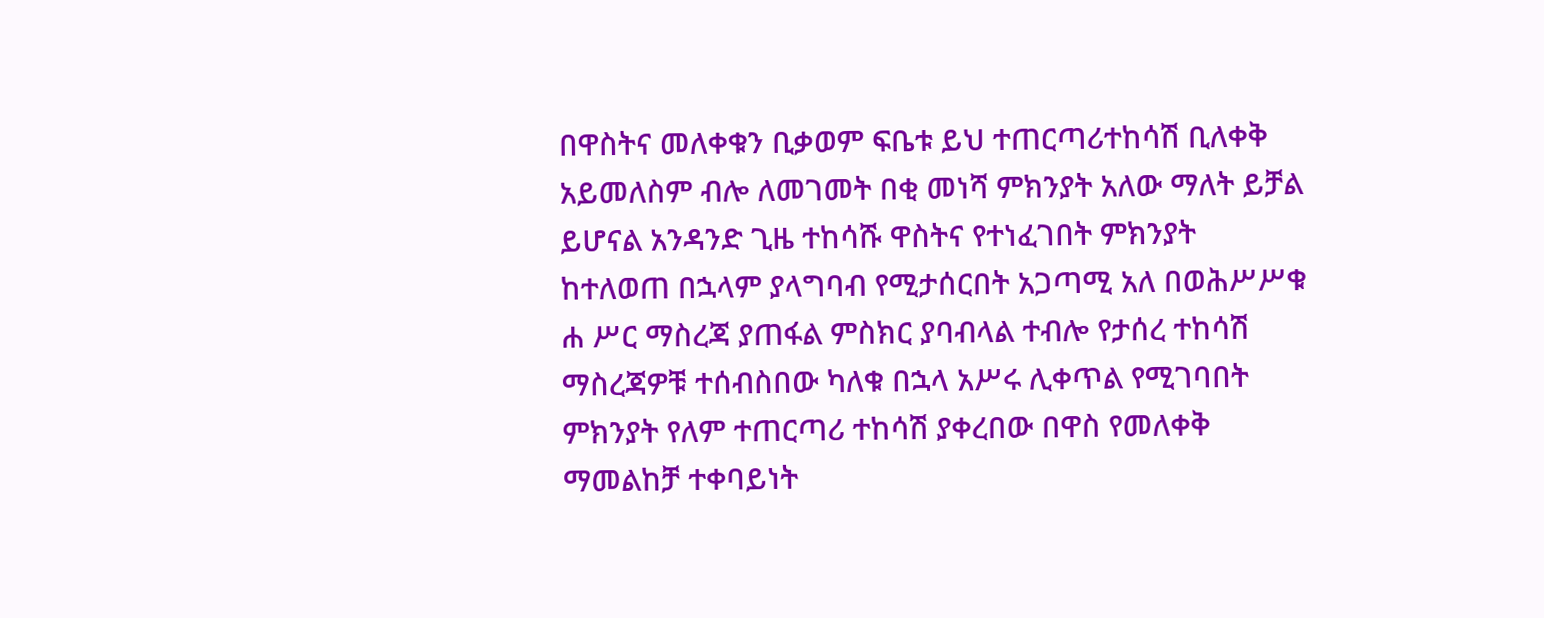በዋስትና መለቀቁን ቢቃወም ፍቤቱ ይህ ተጠርጣሪተከሳሽ ቢለቀቅ አይመለስም ብሎ ለመገመት በቂ መነሻ ምክንያት አለው ማለት ይቻል ይሆናል አንዳንድ ጊዜ ተከሳሹ ዋስትና የተነፈገበት ምክንያት ከተለወጠ በኋላም ያላግባብ የሚታሰርበት አጋጣሚ አለ በወሕሥሥቁ ሐ ሥር ማስረጃ ያጠፋል ምስክር ያባብላል ተብሎ የታሰረ ተከሳሽ ማስረጃዎቹ ተሰብስበው ካለቁ በኋላ አሥሩ ሊቀጥል የሚገባበት ምክንያት የለም ተጠርጣሪ ተከሳሽ ያቀረበው በዋስ የመለቀቅ ማመልከቻ ተቀባይነት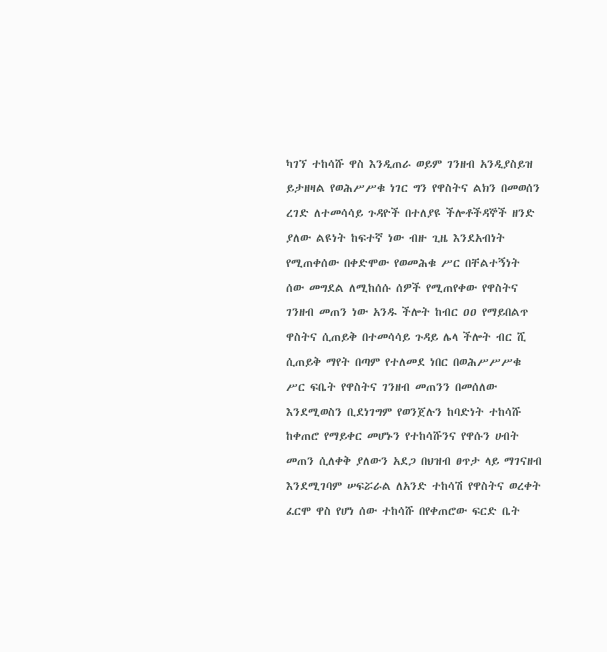ካገኘ ተከሳሹ ዋስ እንዲጠራ ወይም ገንዘብ አንዲያስይዝ ይታዘዛል የወሕሥሥቁ ነገር ግን የዋስትና ልክን በመወሰን ረገድ ለተመሳሳይ ጉዳዮች በተለያዩ ችሎቶችዳኞች ዘንድ ያለው ልዩነት ከፍተኛ ነው ብዙ ጊዜ እንደአብነት የሚጠቀሰው በቀድሞው የወመሕቁ ሥር በቸልተኝነት ሰው መግደል ለሚከሰሱ ሰዎች የሚጠየቀው የዋስትና ገንዘብ መጠን ነው አንዱ ችሎት ከብር ዐዐ የማይበልጥ ዋስትና ሲጠይቅ በተመሳሳይ ጉዳይ ሌላ ችሎት ብር ሺ ሲጠይቅ ማየት በጣም የተለመደ ነበር በወሕሥሥሥቁ ሥር ፍቤት የዋስትና ገንዘብ መጠንን በመሰለው እንደሚወስን ቢደነገግም የወንጀሉን ከባድነት ተከሳሹ ከቀጠሮ የማይቀር መሆኑን የተከሳሹንና የዋሱን ሀብት መጠን ሲለቀቅ ያለውን አደጋ በህዝብ ፀጥታ ላይ ማገናዘብ እንደሚገባም ሠፍሯራል ለአንድ ተከሳሽ የዋስትና ወረቀት ፈርሞ ዋስ የሆነ ሰው ተከሳሹ በየቀጠሮው ፍርድ ቤት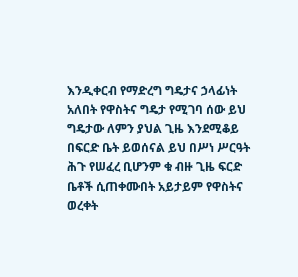እንዲቀርብ የማድረግ ግዴታና ኃላፊነት አለበት የዋስትና ግዴታ የሚገባ ሰው ይህ ግዴታው ለምን ያህል ጊዜ እንደሚቆይ በፍርድ ቤት ይወሰናል ይህ በሥነ ሥርዓት ሕጉ የሠፈረ ቢሆንም ቁ ብዙ ጊዜ ፍርድ ቤቶች ሲጠቀሙበት አይታይም የዋስትና ወረቀት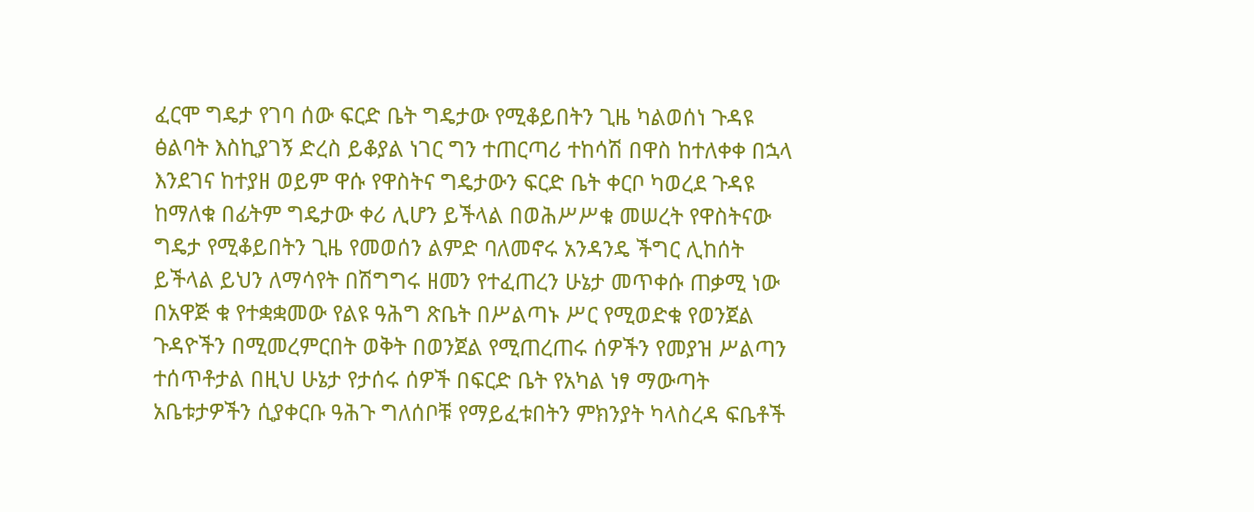ፈርሞ ግዴታ የገባ ሰው ፍርድ ቤት ግዴታው የሚቆይበትን ጊዜ ካልወሰነ ጉዳዩ ፅልባት እስኪያገኝ ድረስ ይቆያል ነገር ግን ተጠርጣሪ ተከሳሽ በዋስ ከተለቀቀ በኋላ እንደገና ከተያዘ ወይም ዋሱ የዋስትና ግዴታውን ፍርድ ቤት ቀርቦ ካወረደ ጉዳዩ ከማለቁ በፊትም ግዴታው ቀሪ ሊሆን ይችላል በወሕሥሥቁ መሠረት የዋስትናው ግዴታ የሚቆይበትን ጊዜ የመወሰን ልምድ ባለመኖሩ አንዳንዴ ችግር ሊከሰት ይችላል ይህን ለማሳየት በሽግግሩ ዘመን የተፈጠረን ሁኔታ መጥቀሱ ጠቃሚ ነው በአዋጅ ቁ የተቋቋመው የልዩ ዓሕግ ጽቤት በሥልጣኑ ሥር የሚወድቁ የወንጀል ጉዳዮችን በሚመረምርበት ወቅት በወንጀል የሚጠረጠሩ ሰዎችን የመያዝ ሥልጣን ተሰጥቶታል በዚህ ሁኔታ የታሰሩ ሰዎች በፍርድ ቤት የአካል ነፃ ማውጣት አቤቱታዎችን ሲያቀርቡ ዓሕጉ ግለሰቦቹ የማይፈቱበትን ምክንያት ካላስረዳ ፍቤቶች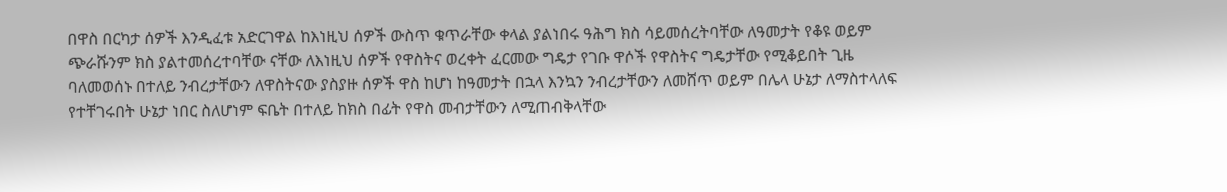በዋስ በርካታ ሰዎች እንዲፈቱ አድርገዋል ከእነዚህ ሰዎች ውስጥ ቁጥራቸው ቀላል ያልነበሩ ዓሕግ ክስ ሳይመሰረትባቸው ለዓመታት የቆዩ ወይም ጭራሹንም ክስ ያልተመሰረተባቸው ናቸው ለእነዚህ ሰዎች የዋስትና ወረቀት ፈርመው ግዴታ የገቡ ዋሶች የዋስትና ግዴታቸው የሚቆይበት ጊዜ ባለመወሰኑ በተለይ ንብረታቸውን ለዋስትናው ያስያዙ ሰዎች ዋስ ከሆነ ከዓመታት በኋላ እንኳን ንብረታቸውን ለመሸጥ ወይም በሌላ ሁኔታ ለማስተላለፍ የተቸገሩበት ሁኔታ ነበር ስለሆነም ፍቤት በተለይ ከክስ በፊት የዋስ መብታቸውን ለሚጠብቅላቸው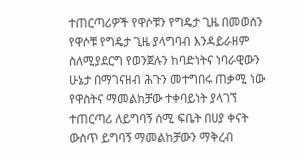ተጠርጣሪዎች የዋሶቹን የግዴታ ጊዜ በመወሰን የዋሶቹ የግዴታ ጊዜ ያላግባብ እንዳይራዘም ስለሚያደርግ የወንጀሉን ከባድነትና ነባራዊውን ሁኔታ በማገናዘብ ሕጉን መተግበሩ ጠቃሚ ነው የዋስትና ማመልከቻው ተቀባይነት ያላገኘ ተጠርጣሪ ለይግባኝ ሰሚ ፍቤት በሀያ ቀናት ውስጥ ይግባኝ ማመልከቻውን ማቅረብ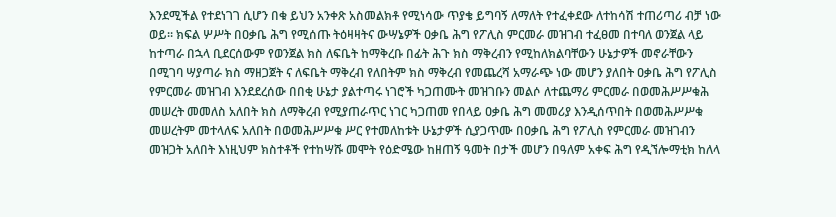እንደሚችል የተደነገገ ሲሆን በቁ ይህን አንቀጽ አስመልክቶ የሚነሳው ጥያቄ ይግባኝ ለማለት የተፈቀደው ለተከሳሽ ተጠሪጣሪ ብቻ ነው ወይ። ክፍል ሦሥት በዐቃቤ ሕግ የሚሰጡ ትዕዛዛትና ውሣኔዎች ዐቃቤ ሕግ የፖሊስ ምርመራ መዝገብ ተፈፀመ በተባለ ወንጀል ላይ ከተጣራ በኋላ ቢደርሰውም የወንጀል ክስ ለፍቤት ከማቅረቡ በፊት ሕጉ ክስ ማቅረብን የሚከለክልባቸውን ሁኔታዎች መኖራቸውን በሚገባ ሣያጣራ ክስ ማዘጋጀት ና ለፍቤት ማቅረብ የለበትም ክስ ማቅረብ የመጨረሻ አማራጭ ነው መሆን ያለበት ዐቃቤ ሕግ የፖሊስ የምርመራ መዝገብ እንደደረሰው በበቂ ሁኔታ ያልተጣሩ ነገሮች ካጋጠሙት መዝገቡን መልሶ ለተጨማሪ ምርመራ በወመሕሥሥቁሕ መሠረት መመለስ አለበት ክስ ለማቅረብ የሚያጠራጥር ነገር ካጋጠመ የበላይ ዐቃቤ ሕግ መመሪያ እንዲሰጥበት በወመሕሥሥቁ መሠረትም መተላለፍ አለበት በወመሕሥሥቁ ሥር የተመለከቱት ሁኔታዎች ሲያጋጥሙ በዐቃቤ ሕግ የፖሊስ የምርመራ መዝገብን መዝጋት አለበት እነዚህም ክስተቶች የተከሣሹ መሞት የዕድሜው ከዘጠኝ ዓመት በታች መሆን በዓለም አቀፍ ሕግ የዲኘሎማቲክ ከለላ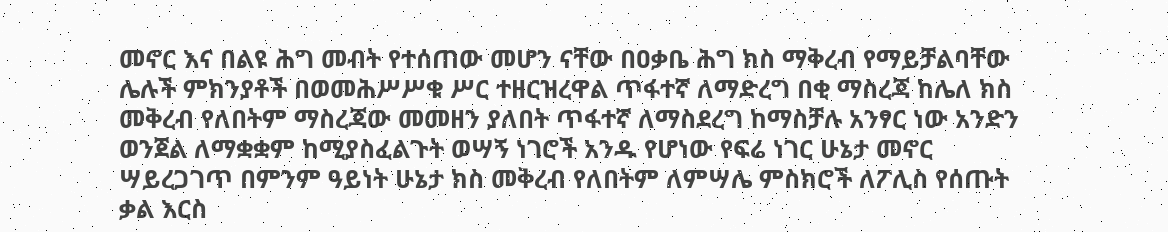መኖር እና በልዩ ሕግ መብት የተሰጠው መሆን ናቸው በዐቃቤ ሕግ ክስ ማቅረብ የማይቻልባቸው ሌሉች ምክንያቶች በወመሕሥሥቁ ሥር ተዘርዝረዋል ጥፋተኛ ለማድረግ በቂ ማስረጃ ከሌለ ክስ መቅረብ የለበትም ማስረጃው መመዘን ያለበት ጥፋተኛ ለማስደረግ ከማስቻሉ አንፃር ነው አንድን ወንጀል ለማቋቋም ከሚያስፈልጉት ወሣኝ ነገሮች አንዱ የሆነው የፍሬ ነገር ሁኔታ መኖር ሣይረጋገጥ በምንም ዓይነት ሁኔታ ክስ መቅረብ የለበትም ለምሣሌ ምስክሮች ለፖሊስ የሰጡት ቃል እርስ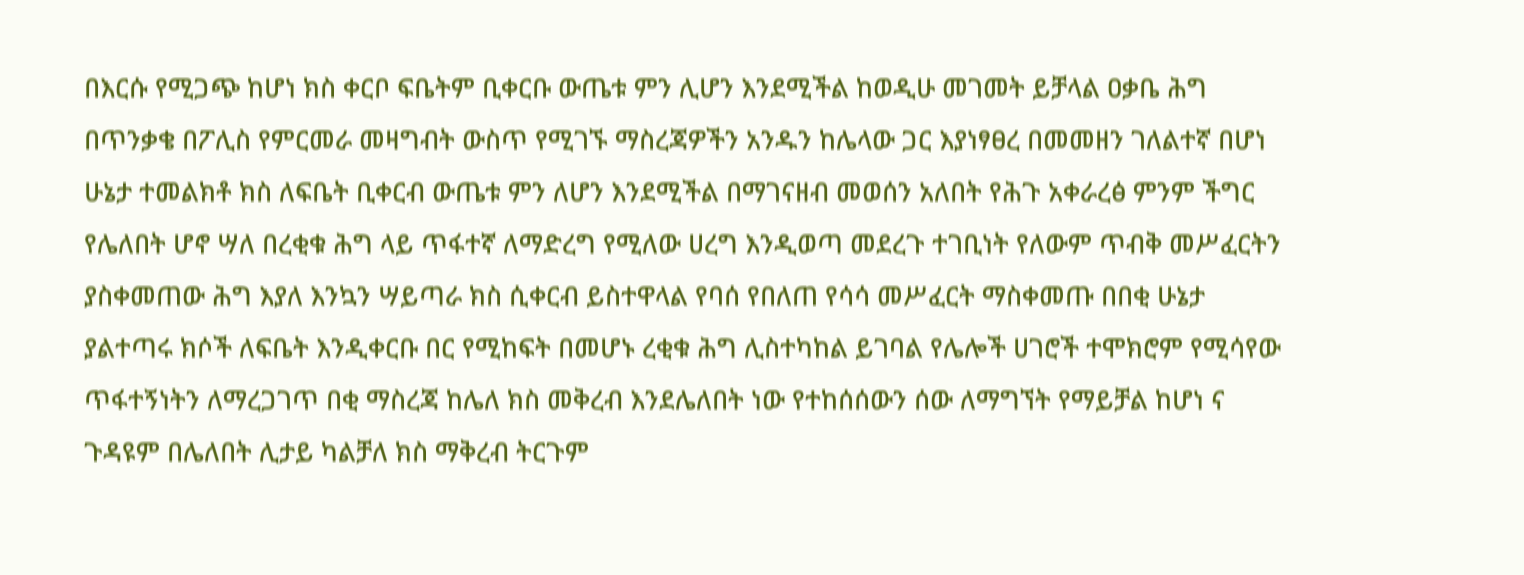በእርሱ የሚጋጭ ከሆነ ክስ ቀርቦ ፍቤትም ቢቀርቡ ውጤቱ ምን ሊሆን እንደሚችል ከወዲሁ መገመት ይቻላል ዐቃቤ ሕግ በጥንቃቄ በፖሊስ የምርመራ መዛግብት ውስጥ የሚገኙ ማስረጃዎችን አንዱን ከሌላው ጋር እያነፃፀረ በመመዘን ገለልተኛ በሆነ ሁኔታ ተመልክቶ ክስ ለፍቤት ቢቀርብ ውጤቱ ምን ለሆን እንደሚችል በማገናዘብ መወሰን አለበት የሕጉ አቀራረፅ ምንም ችግር የሌለበት ሆኖ ሣለ በረቂቁ ሕግ ላይ ጥፋተኛ ለማድረግ የሚለው ሀረግ እንዲወጣ መደረጉ ተገቢነት የለውም ጥብቅ መሥፈርትን ያስቀመጠው ሕግ እያለ እንኳን ሣይጣራ ክስ ሲቀርብ ይስተዋላል የባሰ የበለጠ የሳሳ መሥፈርት ማስቀመጡ በበቂ ሁኔታ ያልተጣሩ ክሶች ለፍቤት እንዲቀርቡ በር የሚከፍት በመሆኑ ረቂቁ ሕግ ሊስተካከል ይገባል የሌሎች ሀገሮች ተሞክሮም የሚሳየው ጥፋተኝነትን ለማረጋገጥ በቂ ማስረጃ ከሌለ ክስ መቅረብ እንደሌለበት ነው የተከሰሰውን ሰው ለማግኘት የማይቻል ከሆነ ና ጉዳዩም በሌለበት ሊታይ ካልቻለ ክስ ማቅረብ ትርጉም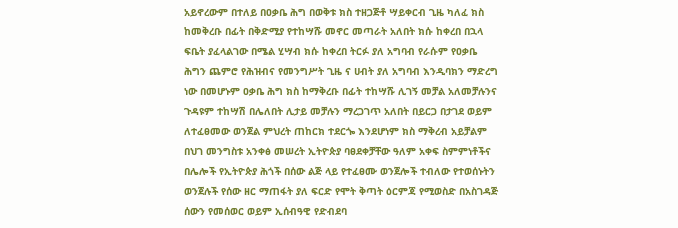አይኖረውም በተለይ በዐቃቤ ሕግ በወቅቱ ክስ ተዘጋጅቶ ሣይቀርብ ጊዜ ካለፈ ክስ ከመቅረቡ በፊት በቅድሚያ የተከሣሹ መኖር መጣራት አለበት ክሱ ከቀረበ በኋላ ፍቤት ያፈላልገው በሜል ሂሣብ ክሱ ከቀረበ ትርፉ ያለ አግባብ የራሱም የዐቃቤ ሕግን ጨምሮ የሕዝብና የመንግሥት ጊዜ ና ሀብት ያለ አግባብ እንዲባክን ማድረግ ነው በመሆኑም ዐቃቤ ሕግ ክስ ከማቅረቡ በፊት ተከሣሹ ሊገኝ መቻል አለመቻሉንና ጉዳዩም ተከሣሽ በሌለበት ሊታይ መቻሉን ማረጋገጥ አለበት በይርጋ በታገደ ወይም ለተፈፀመው ወንጀል ምህረት ጠከርክ ተደርጐ እንደሆነም ክስ ማቅረብ አይቻልም በህገ መንግስቱ አንቀፅ መሠረት ኢትዮጵያ ባፀደቀቻቸው ዓለም አቀፍ ስምምነቶችና በሌሎች የኢትዮጵያ ሕጎች በሰው ልጅ ላይ የተፈፀሙ ወንጀሎች ተብለው የተወሰኑትን ወንጀሉች የሰው ዘር ማጠፋት ያለ ፍርድ የሞት ቅጣት ዕርምጃ የሚወስድ በአስገዳጅ ሰውን የመሰወር ወይም ኢሰብዓዊ የድብደባ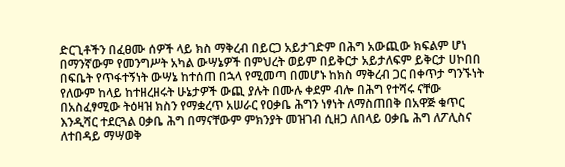ድርጊቶችን በፈፀሙ ሰዎች ላይ ክስ ማቅረብ በይርጋ አይታገድም በሕግ አውጪው ክፍልም ሆነ በማንኛውም የመንግሥት አካል ውሣኔዎች በምህረት ወይም በይቅርታ አይታለፍም ይቅርታ ሀኮበበ በፍቤት የጥፋተኝነት ውሣኔ ከተሰጠ በኋላ የሚመጣ በመሆኑ ከክስ ማቅረብ ጋር በቀጥታ ግንኙነት የለውም ከላይ ከተዘረዘሩት ሁኔታዎች ውጪ ያሉት በሙሉ ቀደም ብሎ በሕግ የተሻሩ ናቸው በአስፈፃሚው ትዕዛዝ ክስን የማቋረጥ አሠራር የዐቃቤ ሕግን ነፃነት ለማስጠበቅ በአዋጅ ቁጥር እንዲሻር ተደርጓል ዐቃቤ ሕግ በማናቸውም ምክንያት መዝገብ ሲዘጋ ለበላይ ዐቃቤ ሕግ ለፖሊስና ለተበዳይ ማሣወቅ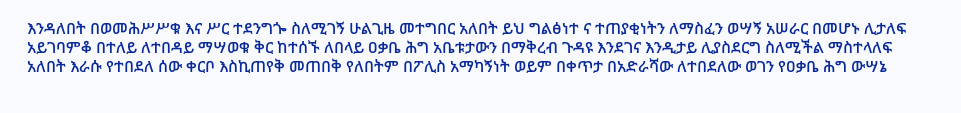እንዳለበት በወመሕሥሥቁ እና ሥር ተደንግጐ ስለሚገኝ ሁልጊዜ መተግበር አለበት ይህ ግልፅነተ ና ተጠያቂነትን ለማስፈን ወሣኝ አሠራር በመሆኑ ሊታለፍ አይገባምቆ በተለይ ለተበዳይ ማሣወቁ ቅር ከተሰኙ ለበላይ ዐቃቤ ሕግ አቤቱታውን በማቅረብ ጉዳዩ እንደገና እንዲታይ ሊያስደርግ ስለሚችል ማስተላለፍ አለበት እራሱ የተበደለ ሰው ቀርቦ እስኪጠየቅ መጠበቅ የለበትም በፖሊስ አማካኝነት ወይም በቀጥታ በአድራሻው ለተበደለው ወገን የዐቃቤ ሕግ ውሣኔ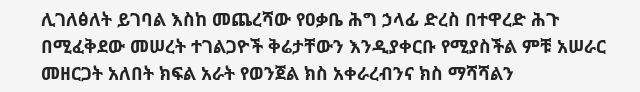ሊገለፅለት ይገባል እስከ መጨረሻው የዐቃቤ ሕግ ኃላፊ ድረስ በተዋረድ ሕጉ በሚፈቅደው መሠረት ተገልጋዮች ቅሬታቸውን እንዲያቀርቡ የሚያስችል ምቹ አሠራር መዘርጋት አለበት ክፍል አራት የወንጀል ክስ አቀራረብንና ክስ ማሻሻልን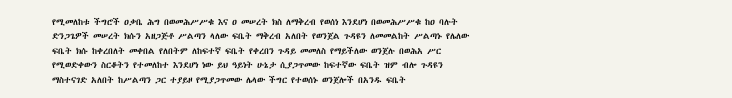የሚመለከቱ ችግሮች ዐቃቤ ሕግ በወመሕሥሥቁ እና ዐ መሠረት ክስ ለማቅረብ የወሰነ እንደሆነ በወመሕሥሥቁ ከዐ ባሉት ድንጋጌዎች መሠረት ክሱን አዘጋጅቶ ሥልጣን ላለው ፍቤት ማቅረብ አለበት የወንጀል ጉዳዩን ለመመልከት ሥልጣኑ የሌለው ፍቤት ክሱ ከቀረበለት መቀበል የለበትም ለከፍተኛ ፍቤት የቀረበን ጉዳይ መመለስ የማይችለው ወንጀሉ በወሕአ ሥር የሚወድቀውን ስርቆትን የተመለከተ እንደሆነ ነው ይህ ዓይነት ሁኔታ ሲያጋጥመው ከፍተኛው ፍቤት ዝም ብሎ ጉዳዩን ማስተናገድ አለበት ከሥልጣን ጋር ተያይዞ የሚያጋጥመው ሌላው ችግር የተወሰኑ ወንጀሎች በአንዱ ፍቤት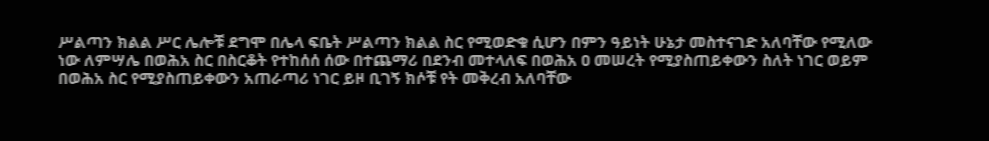ሥልጣን ክልል ሥር ሌሎቹ ደግሞ በሌላ ፍቤት ሥልጣን ክልል ስር የሚወድቁ ሲሆን በምን ዓይነት ሁኔታ መስተናገድ አለባቸው የሚለው ነው ለምሣሌ በወሕአ ስር በስርቆት የተከሰሰ ሰው በተጨማሪ በደንብ መተላለፍ በወሕአ ዐ መሠረት የሚያስጠይቀውን ስለት ነገር ወይም በወሕአ ስር የሚያስጠይቀውን አጠራጣሪ ነገር ይዞ ቢገኝ ክሶቹ የት መቅረብ አለባቸው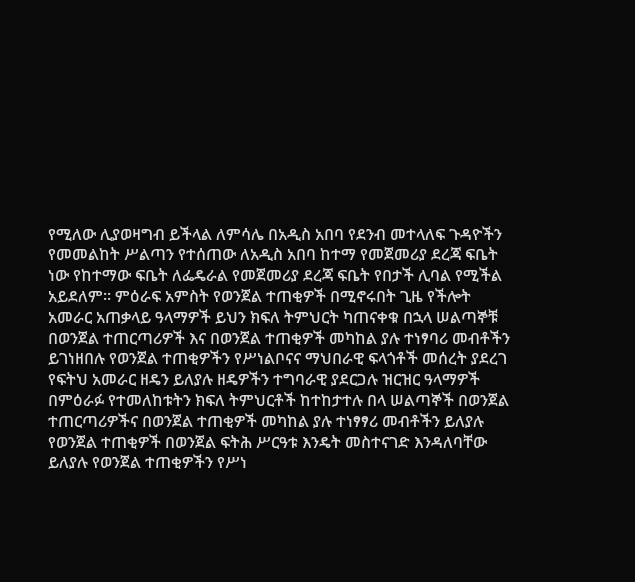የሚለው ሊያወዛግብ ይችላል ለምሳሌ በአዲስ አበባ የደንብ መተላለፍ ጉዳዮችን የመመልከት ሥልጣን የተሰጠው ለአዲስ አበባ ከተማ የመጀመሪያ ደረጃ ፍቤት ነው የከተማው ፍቤት ለፌዴራል የመጀመሪያ ደረጃ ፍቤት የበታች ሊባል የሚችል አይደለም። ምዕራፍ አምስት የወንጀል ተጠቂዎች በሚኖሩበት ጊዜ የችሎት አመራር አጠቃላይ ዓላማዎች ይህን ክፍለ ትምህርት ካጠናቀቁ በኋላ ሠልጣኞቹ በወንጀል ተጠርጣሪዎች እና በወንጀል ተጠቂዎች መካከል ያሉ ተነፃባሪ መብቶችን ይገነዘበሉ የወንጀል ተጠቂዎችን የሥነልቦናና ማህበራዊ ፍላጎቶች መሰረት ያደረገ የፍትህ አመራር ዘዴን ይለያሉ ዘዴዎችን ተግባራዊ ያደርጋሉ ዝርዝር ዓላማዎች በምዕራፉ የተመለከቱትን ክፍለ ትምህርቶች ከተከታተሉ በላ ሠልጣኞች በወንጀል ተጠርጣሪዎችና በወንጀል ተጠቂዎች መካከል ያሉ ተነፃፃሪ መብቶችን ይለያሉ የወንጀል ተጠቂዎች በወንጀል ፍትሕ ሥርዓቱ እንዴት መስተናገድ እንዳለባቸው ይለያሉ የወንጀል ተጠቂዎችን የሥነ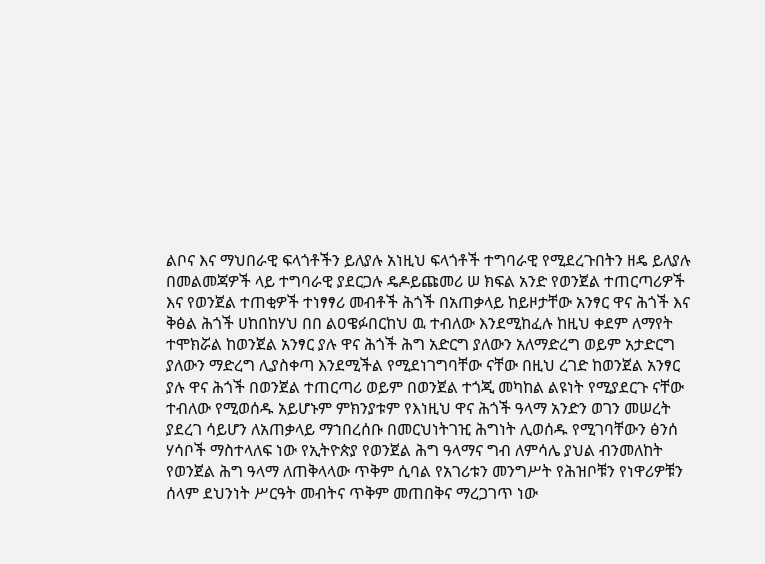ልቦና እና ማህበራዊ ፍላጎቶችን ይለያሉ አነዚህ ፍላጎቶች ተግባራዊ የሚደረጉበትን ዘዴ ይለያሉ በመልመጃዎች ላይ ተግባራዊ ያደርጋሉ ዴዶይጩመሪ ሠ ክፍል አንድ የወንጀል ተጠርጣሪዎች እና የወንጀል ተጠቂዎች ተነፃፃሪ መብቶች ሕጎች በአጠቃላይ ከይዞታቸው አንፃር ዋና ሕጎች እና ቅፅል ሕጎች ሀከበከሃህ በበ ልዐዌፉበርከህ ዉ ተብለው እንደሚከፈሉ ከዚህ ቀደም ለማየት ተሞክሯል ከወንጀል አንፃር ያሉ ዋና ሕጎች ሕግ አድርግ ያለውን አለማድረግ ወይም አታድርግ ያለውን ማድረግ ሊያስቀጣ እንደሚችል የሚደነገግባቸው ናቸው በዚህ ረገድ ከወንጀል አንፃር ያሉ ዋና ሕጎች በወንጀል ተጠርጣሪ ወይም በወንጀል ተጎጂ መካከል ልዩነት የሚያደርጉ ናቸው ተብለው የሚወሰዱ አይሆኑም ምክንያቱም የእነዚህ ዋና ሕጎች ዓላማ አንድን ወገን መሠረት ያደረገ ሳይሆን ለአጠቃላይ ማኀበረሰቡ በመርህነትገዢ ሕግነት ሊወሰዱ የሚገባቸውን ፅንሰ ሃሳቦች ማስተላለፍ ነው የኢትዮጵያ የወንጀል ሕግ ዓላማና ግብ ለምሳሌ ያህል ብንመለከት የወንጀል ሕግ ዓላማ ለጠቅላላው ጥቅም ሲባል የአገሪቱን መንግሥት የሕዝቦቹን የነዋሪዎቹን ሰላም ደህንነት ሥርዓት መብትና ጥቅም መጠበቅና ማረጋገጥ ነው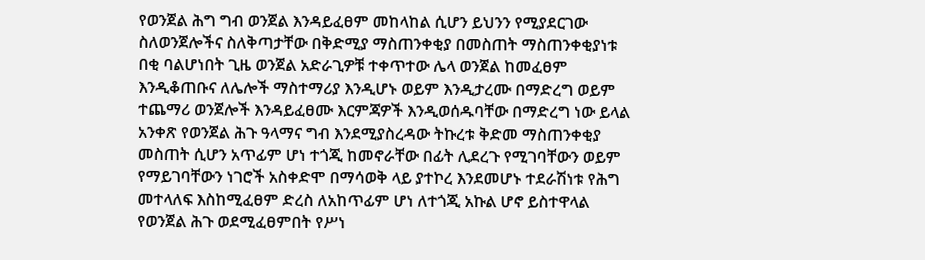የወንጀል ሕግ ግብ ወንጀል እንዳይፈፀም መከላከል ሲሆን ይህንን የሚያደርገው ስለወንጀሎችና ስለቅጣታቸው በቅድሚያ ማስጠንቀቂያ በመስጠት ማስጠንቀቂያነቱ በቂ ባልሆነበት ጊዜ ወንጀል አድራጊዎቹ ተቀጥተው ሌላ ወንጀል ከመፈፀም እንዲቆጠቡና ለሌሎች ማስተማሪያ እንዲሆኑ ወይም እንዲታረሙ በማድረግ ወይም ተጨማሪ ወንጀሎች እንዳይፈፀሙ እርምጃዎች እንዲወሰዱባቸው በማድረግ ነው ይላል አንቀጽ የወንጀል ሕጉ ዓላማና ግብ እንደሚያስረዳው ትኩረቱ ቅድመ ማስጠንቀቂያ መስጠት ሲሆን አጥፊም ሆነ ተጎጂ ከመኖራቸው በፊት ሊደረጉ የሚገባቸውን ወይም የማይገባቸውን ነገሮች አስቀድሞ በማሳወቅ ላይ ያተኮረ እንደመሆኑ ተደራሽነቱ የሕግ መተላለፍ እስከሚፈፀም ድረስ ለአከጥፊም ሆነ ለተጎጂ አኩል ሆኖ ይስተዋላል የወንጀል ሕጉ ወደሚፈፀምበት የሥነ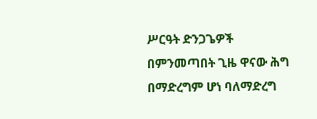ሥርዓት ድንጋጌዎች በምንመጣበት ጊዜ ዋናው ሕግ በማድረግም ሆነ ባለማድረግ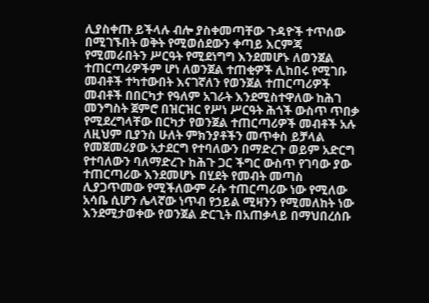ሊያስቀጡ ይችላሉ ብሎ ያስቀመጣቸው ጉዳዮች ተጥሰው በሚገኙበት ወቅት የሚወሰደውን ቀጣይ እርምጃ የሚመራበትን ሥርዓት የሚደነግግ እንደመሆኑ ለወንጀል ተጠርጣሪዎችም ሆነ ለወንጀል ተጠቂዎች ሊከበሩ የሚገቡ መብቶች ተካተውበት እናገኛለን የወንጀል ተጠርጣሪዎች መብቶች በበርካታ የዓለም አገራት እንደሚስተዋለው ከሕገ መንግስት ጀምሮ በዝርዝር የሥነ ሥርዓት ሕጎች ውስጥ ጥበቃ የሚደረግላቸው በርካታ የወንጀል ተጠርጣሪዎች መብቶች አሉ ለዚህም ቢያንስ ሁለት ምክንያቶችን መጥቀስ ይቻላል የመጀመሪያው አታደርግ የተባለውን በማድረጉ ወይም አድርግ የተባለውን ባለማድረጉ ከሕጉ ጋር ችግር ውስጥ የገባው ያው ተጠርጣሪው እንደመሆኑ በሂደት የመብት መጣስ ሊያጋጥመው የሚችለውም ራሱ ተጠርጣሪው ነው የሚለው አሳቤ ሲሆን ሌላኛው ነጥብ የኃይል ሚዛንን የሚመለከት ነው እንደሚታወቀው የወንጀል ድርጊት በአጠቃላይ በማህበረሰቡ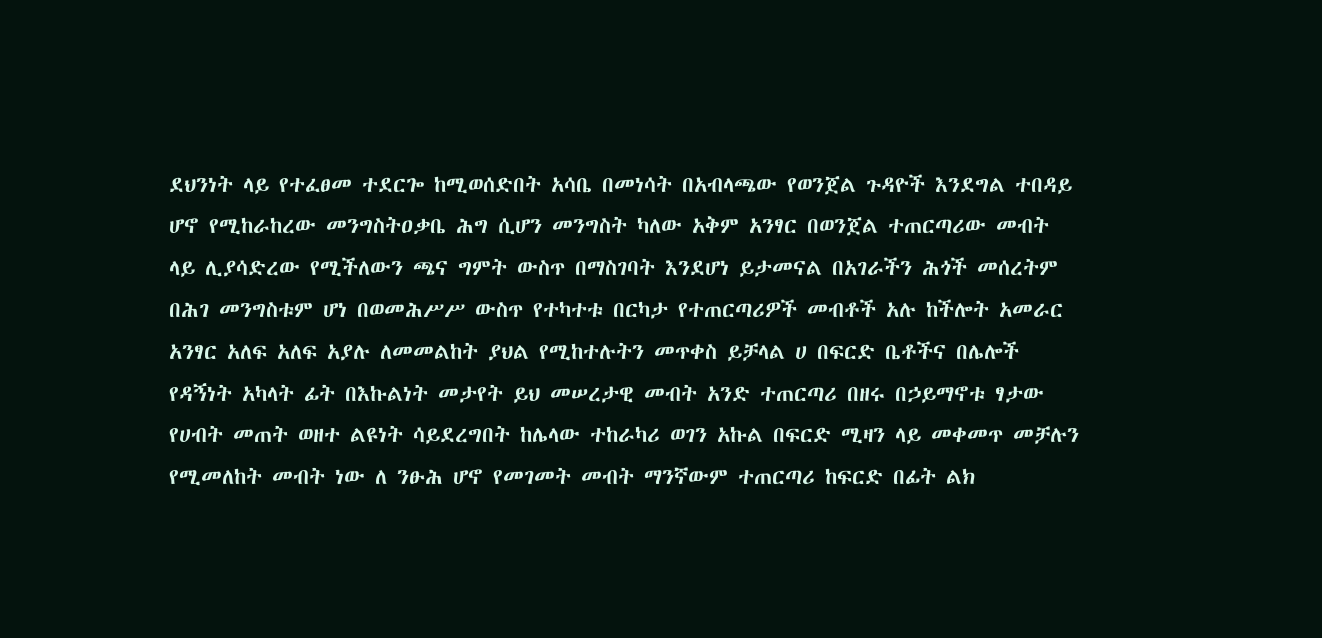ደህንነት ላይ የተፈፀመ ተደርጐ ከሚወሰድበት አሳቤ በመነሳት በአብላጫው የወንጀል ጉዳዮች እንደግል ተበዳይ ሆኖ የሚከራከረው መንግስትዐቃቤ ሕግ ሲሆን መንግስት ካለው አቅም አንፃር በወንጀል ተጠርጣሪው መብት ላይ ሊያሳድረው የሚችለውን ጫና ግምት ውስጥ በማስገባት እንደሆነ ይታመናል በአገራችን ሕጎች መሰረትም በሕገ መንግስቱም ሆነ በወመሕሥሥ ውስጥ የተካተቱ በርካታ የተጠርጣሪዎች መብቶች አሉ ከችሎት አመራር አንፃር አለፍ አለፍ አያሉ ለመመልከት ያህል የሚከተሉትን መጥቀስ ይቻላል ሀ በፍርድ ቤቶችና በሌሎች የዳኝነት አካላት ፊት በእኩልነት መታየት ይህ መሠረታዊ መብት አንድ ተጠርጣሪ በዘሩ በኃይማኖቱ ፃታው የሀብት መጠት ወዘተ ልዩነት ሳይደረግበት ከሌላው ተከራካሪ ወገን አኩል በፍርድ ሚዛን ላይ መቀመጥ መቻሉን የሚመለከት መብት ነው ለ ንፁሕ ሆኖ የመገመት መብት ማንኛውም ተጠርጣሪ ከፍርድ በፊት ልክ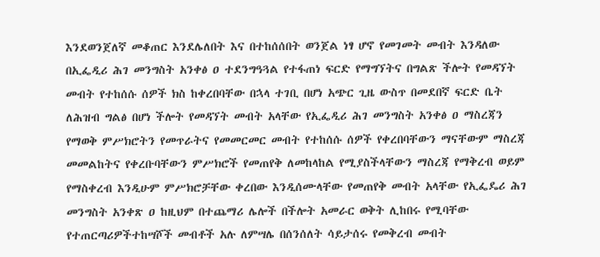እንደወንጀለኛ መቆጠር እንደሌለበት እና በተከሰሰበት ወንጀል ነፃ ሆኖ የመገመት መብት እንዳለው በኢፌዲሪ ሕገ መንግስት አንቀፅ ዐ ተደንግዓጓል የተፋጠነ ፍርድ የማግኘትና በግልጽ ችሎት የመዳኘት መብት የተከሰሱ ሰዎች ክስ ከቀረበባቸው በኋላ ተገቢ በሆነ አጭር ጊዜ ውስጥ በመደበኛ ፍርድ ቤት ለሕዝብ ግልፅ በሆነ ችሎት የመዳኘት መብት አላቸው የኢፌዲሪ ሕገ መንግስት አንቀፅ ዐ ማስረጃን የማወቅ ምሥክሮትን የመጥራትና የመመርመር መብት የተከሰሱ ሰዎች የቀረበባቸውን ማናቸውም ማስረጃ መመልከትና የቀረቡባቸውን ምሥክሮች የመጠየቅ ለመከላከል የሚያስችላቸውን ማስረጃ የማቅረብ ወይም የማስቀረብ እንዲሁም ምሥክሮቻቸው ቀረበው እንዲሰሙላቸው የመጠየቅ መብት አላቸው የኢፌዴሪ ሕገ መንግስት አንቀጽ ዐ ከዚህም በተጨማሪ ሌሎች በችሎት አመራር ወቅት ሊከበሩ የሚባቸው የተጠርጣሪዎችተከሣሾች መብቶች አሉ ለምሣሌ በሰንሰለት ሳይታሰሩ የመቅረብ መብት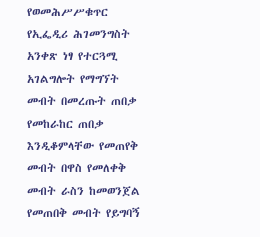የወመሕሥሥቁጥር የኢፌዲሪ ሕገመንግስት አንቀጽ ነፃ የተርጓሚ አገልግሎት የማግኘት መብት በመረጡት ጠበቃ የመከራከር ጠበቃ እንዲቆምላቸው የመጠየቅ መብት በዋስ የመለቀቅ መብት ራስን ከመወንጀል የመጠበቅ መብት የይግባኝ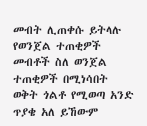መብት ሊጠቀሱ ይትላሉ የወንጀል ተጠቂዎች መብቶች ስለ ወንጀል ተጠቂዎች በሚነሳበት ወቅት ጎልቶ የሚወጣ አንድ ጥያቄ አለ ይኸውም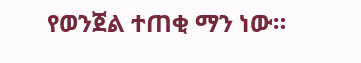የወንጀል ተጠቂ ማን ነው።